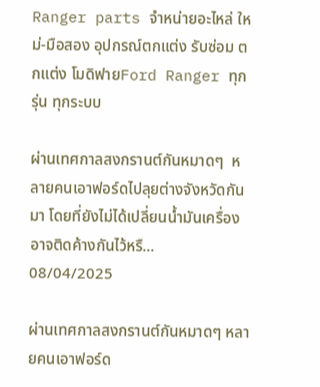Ranger parts จำหน่ายอะไหล่ ใหม่-มือสอง อุปกรณ์ตกแต่ง รับซ่อม ตกแต่ง โมดิฟายFord Ranger ทุกรุ่น ทุกระบบ

ผ่านเทศกาลสงกรานต์กันหมาดๆ  หลายคนเอาฟอร์ดไปลุยต่างจังหวัดกันมา โดยที่ยังไม่ได้เปลี่ยนน้ำมันเครื่อง  อาจติดค้างกันไว้หรื...
08/04/2025

ผ่านเทศกาลสงกรานต์กันหมาดๆ หลายคนเอาฟอร์ด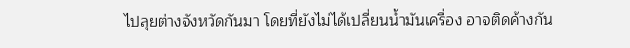ไปลุยต่างจังหวัดกันมา โดยที่ยังไม่ได้เปลี่ยนน้ำมันเครื่อง อาจติดค้างกัน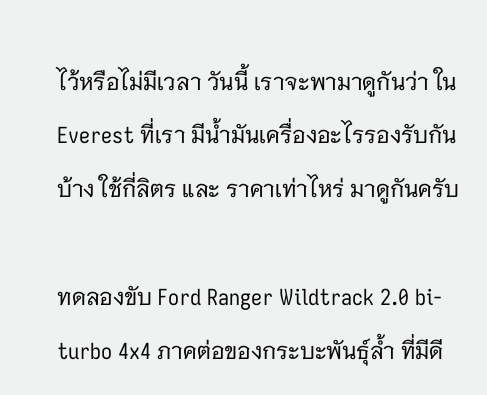ไว้หรือไม่มีเวลา วันนี้ เราจะพามาดูกันว่า ใน Everest ที่เรา มีน้ำมันเครื่องอะไรรองรับกันบ้าง ใช้กี่ลิตร และ ราคาเท่าไหร่ มาดูกันครับ

ทดลองขับ Ford Ranger Wildtrack 2.0 bi-turbo 4x4 ภาคต่อของกระบะพันธุ์ล้ำ ที่มีดี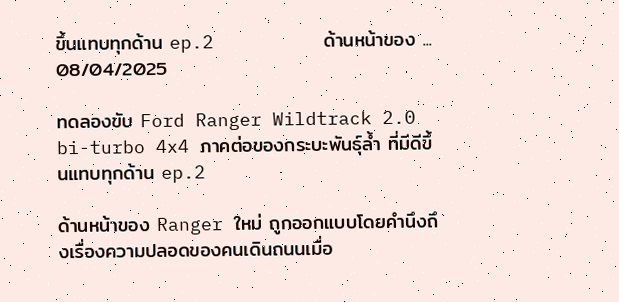ขึ้นแทบทุกด้าน ep.2          ด้านหน้าของ ...
08/04/2025

ทดลองขับ Ford Ranger Wildtrack 2.0 bi-turbo 4x4 ภาคต่อของกระบะพันธุ์ล้ำ ที่มีดีขึ้นแทบทุกด้าน ep.2

ด้านหน้าของ Ranger ใหม่ ถูกออกแบบโดยคำนึงถึงเรื่องความปลอดของคนเดินถนนเมื่อ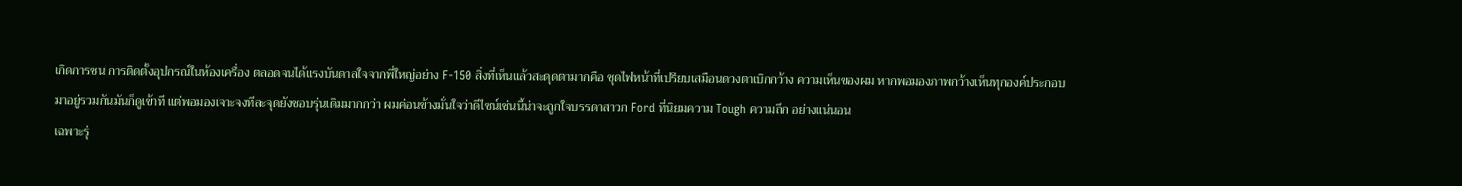เกิดการชน การติดตั้งอุปกรณ์ในห้องเครื่อง ตลอดจนได้แรงบันดาลใจจากพี่ใหญ่อย่าง F-150 สิ่งที่เห็นแล้วสะดุดตามากคือ ชุดไฟหน้าที่เปรียบเสมือนดวงตาเบิกกว้าง ความเห็นของผม หากพอมองภาพกว้างเห็นทุกองค์ประกอบมาอยู่รวมกันมันก็ดูเข้าที แต่พอมองเจาะจงทีละจุดยังชอบรุ่นเดิมมากกว่า ผมค่อนข้างมั่นใจว่าดีไซน์เช่นนี้น่าจะถูกใจบรรดาสาวก Ford ที่นิยมความ Tough ความถึก อย่างแน่นอน
เฉพาะรุ่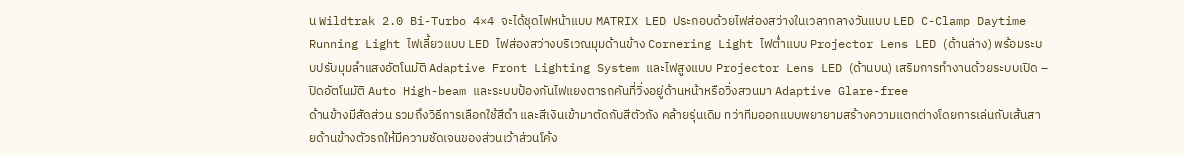น Wildtrak 2.0 Bi-Turbo 4×4 จะได้ชุดไฟหน้าแบบ MATRIX LED ประกอบด้วยไฟส่องสว่างในเวลากลางวันแบบ LED C-Clamp Daytime Running Light ไฟเลี้ยวแบบ LED ไฟส่องสว่างบริเวณมุมด้านข้าง Cornering Light ไฟต่ำแบบ Projector Lens LED (ด้านล่าง) พร้อมระบบปรับมุมลำแสงอัตโนมัติ Adaptive Front Lighting System และไฟสูงแบบ Projector Lens LED (ด้านบน) เสริมการทำงานด้วยระบบเปิด – ปิดอัตโนมัติ Auto High-beam และระบบป้องกันไฟแยงตารถคันที่วิ่งอยู่ด้านหน้าหรือวิ่งสวนมา Adaptive Glare-free
ด้านข้างมีสัดส่วน รวมถึงวิธีการเลือกใช้สีดำ และสีเงินเข้ามาตัดกับสีตัวถัง คล้ายรุ่นเดิม ทว่าทีมออกแบบพยายามสร้างความแตกต่างโดยการเล่นกับเส้นสายด้านข้างตัวรถให้มีความชัดเจนของส่วนเว้าส่วนโค้ง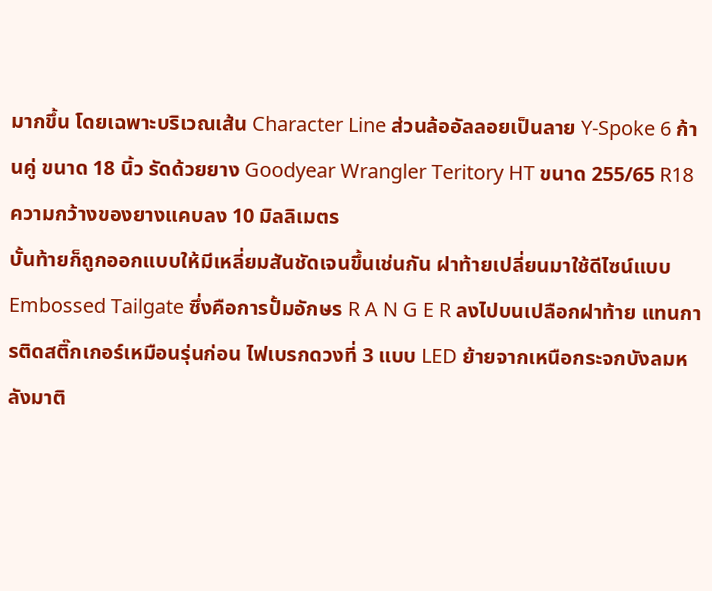มากขึ้น โดยเฉพาะบริเวณเส้น Character Line ส่วนล้ออัลลอยเป็นลาย Y-Spoke 6 ก้านคู่ ขนาด 18 นิ้ว รัดด้วยยาง Goodyear Wrangler Teritory HT ขนาด 255/65 R18 ความกว้างของยางแคบลง 10 มิลลิเมตร
บั้นท้ายก็ถูกออกแบบให้มีเหลี่ยมสันชัดเจนขึ้นเช่นกัน ฝาท้ายเปลี่ยนมาใช้ดีไซน์แบบ Embossed Tailgate ซึ่งคือการปั้มอักษร R A N G E R ลงไปบนเปลือกฝาท้าย แทนการติดสติ๊กเกอร์เหมือนรุ่นก่อน ไฟเบรกดวงที่ 3 แบบ LED ย้ายจากเหนือกระจกบังลมหลังมาติ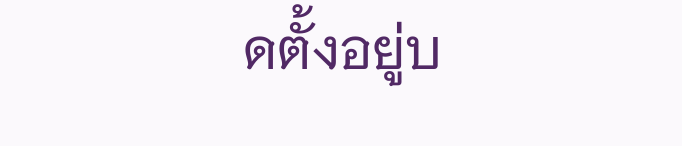ดตั้งอยู่บ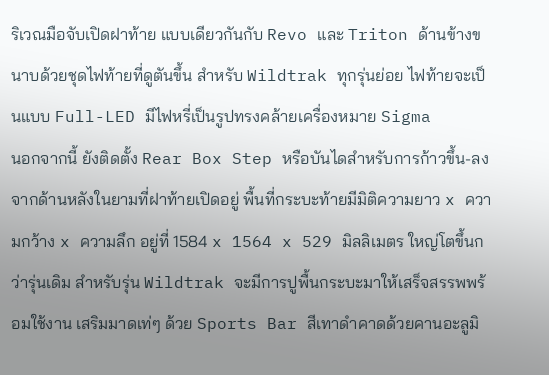ริเวณมือจับเปิดฝาท้าย แบบเดียวกันกับ Revo และ Triton ด้านข้างขนาบด้วยชุดไฟท้ายที่ดูตันขึ้น สำหรับ Wildtrak ทุกรุ่นย่อย ไฟท้ายจะเป็นแบบ Full-LED มีไฟหรี่เป็นรูปทรงคล้ายเครื่องหมาย Sigma
นอกจากนี้ ยังติดตั้ง Rear Box Step หรือบันไดสำหรับการก้าวขึ้น-ลงจากด้านหลังในยามที่ฝาท้ายเปิดอยู่ พื้นที่กระบะท้ายมีมิติความยาว x ความกว้าง x ความลึก อยู่ที่ 1584 x 1564 x 529 มิลลิเมตร ใหญ่โตขึ้นกว่ารุ่นเดิม สำหรับรุ่น Wildtrak จะมีการปูพื้นกระบะมาให้เสร็จสรรพพร้อมใช้งาน เสริมมาดเท่ๆ ด้วย Sports Bar สีเทาดำคาดด้วยคานอะลูมิ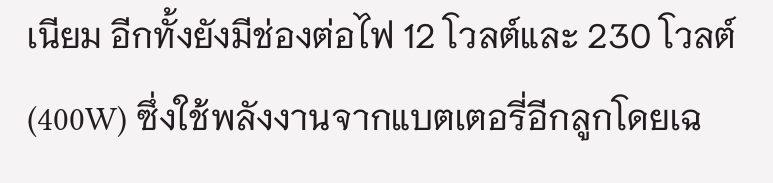เนียม อีกทั้งยังมีช่องต่อไฟ 12 โวลต์และ 230 โวลต์ (400W) ซึ่งใช้พลังงานจากแบตเตอรี่อีกลูกโดยเฉ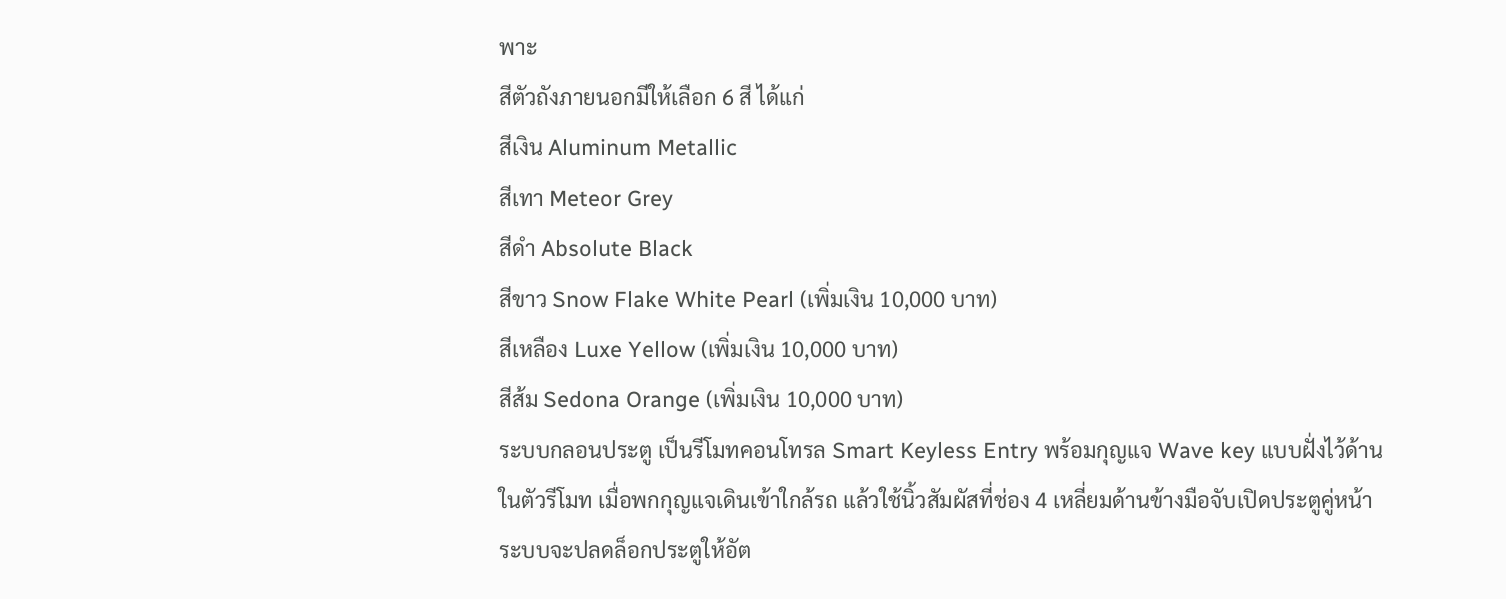พาะ
สีตัวถังภายนอกมีให้เลือก 6 สี ได้แก่
สีเงิน Aluminum Metallic
สีเทา Meteor Grey
สีดำ Absolute Black
สีขาว Snow Flake White Pearl (เพิ่มเงิน 10,000 บาท)
สีเหลือง Luxe Yellow (เพิ่มเงิน 10,000 บาท)
สีส้ม Sedona Orange (เพิ่มเงิน 10,000 บาท)
ระบบกลอนประตู เป็นรีโมทคอนโทรล Smart Keyless Entry พร้อมกุญแจ Wave key แบบฝั่งไว้ด้านในตัวรีโมท เมื่อพกกุญแจเดินเข้าใกล้รถ แล้วใช้นิ้วสัมผัสที่ช่อง 4 เหลี่ยมด้านข้างมือจับเปิดประตูคู่หน้า ระบบจะปลดล็อกประตูให้อัต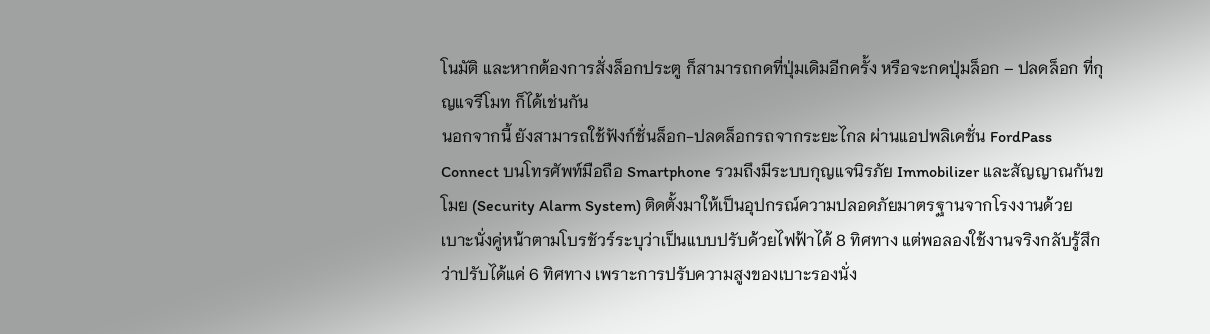โนมัติ และหากต้องการสั่งล็อกประตู ก็สามารถกดที่ปุ่มเดิมอีกครั้ง หรือจะกดปุ่มล็อก – ปลดล็อก ที่กุญแจรีโมท ก็ได้เช่นกัน
นอกจากนี้ ยังสามารถใช้ฟังก์ชั่นล็อก-ปลดล็อกรถจากระยะไกล ผ่านแอปพลิเคชั่น FordPass Connect บนโทรศัพท์มือถือ Smartphone รวมถึงมีระบบกุญแจนิรภัย Immobilizer และสัญญาณกันขโมย (Security Alarm System) ติดตั้งมาให้เป็นอุปกรณ์ความปลอดภัยมาตรฐานจากโรงงานด้วย
เบาะนั่งคู่หน้าตามโบรชัวร์ระบุว่าเป็นแบบปรับด้วยไฟฟ้าได้ 8 ทิศทาง แต่พอลองใช้งานจริงกลับรู้สึกว่าปรับได้แค่ 6 ทิศทาง เพราะการปรับความสูงของเบาะรองนั่ง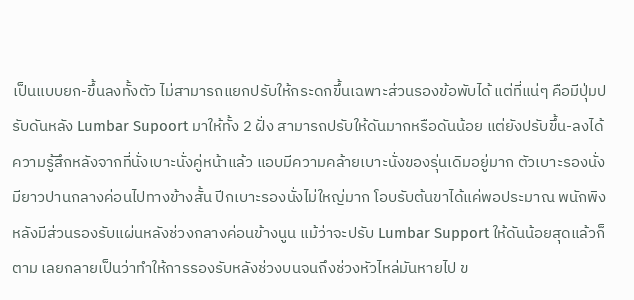เป็นแบบยก-ขึ้นลงทั้งตัว ไม่สามารถแยกปรับให้กระดกขึ้นเฉพาะส่วนรองข้อพับได้ แต่ที่แน่ๆ คือมีปุ่มปรับดันหลัง Lumbar Supoort มาให้ทั้ง 2 ฝั่ง สามารถปรับให้ดันมากหรือดันน้อย แต่ยังปรับขึ้น-ลงได้
ความรู้สึกหลังจากที่นั่งเบาะนั่งคู่หน้าแล้ว แอบมีความคล้ายเบาะนั่งของรุ่นเดิมอยู่มาก ตัวเบาะรองนั่งมียาวปานกลางค่อนไปทางข้างสั้น ปีกเบาะรองนั่งไม่ใหญ่มาก โอบรับต้นขาได้แค่พอประมาณ พนักพิงหลังมีส่วนรองรับแผ่นหลังช่วงกลางค่อนข้างนูน แม้ว่าจะปรับ Lumbar Support ให้ดันน้อยสุดแล้วก็ตาม เลยกลายเป็นว่าทำให้การรองรับหลังช่วงบนจนถึงช่วงหัวไหล่มันหายไป ข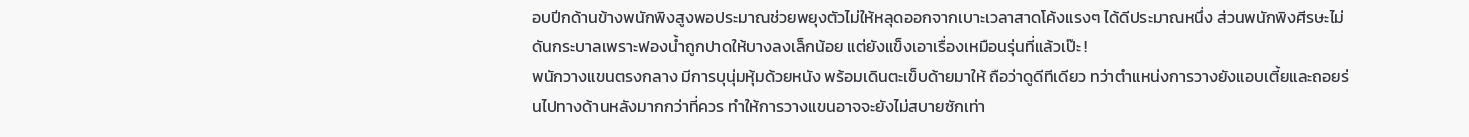อบปีกด้านข้างพนักพิงสูงพอประมาณช่วยพยุงตัวไม่ให้หลุดออกจากเบาะเวลาสาดโค้งแรงๆ ได้ดีประมาณหนึ่ง ส่วนพนักพิงศีรษะไม่ดันกระบาลเพราะฟองน้ำถูกปาดให้บางลงเล็กน้อย แต่ยังแข็งเอาเรื่องเหมือนรุ่นที่แล้วเป๊ะ !
พนักวางแขนตรงกลาง มีการบุนุ่มหุ้มด้วยหนัง พร้อมเดินตะเข็บด้ายมาให้ ถือว่าดูดีทีเดียว ทว่าตำแหน่งการวางยังแอบเตี้ยและถอยร่นไปทางด้านหลังมากกว่าที่ควร ทำให้การวางแขนอาจจะยังไม่สบายซักเท่า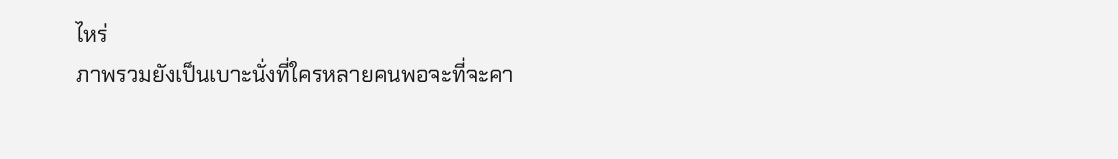ไหร่
ภาพรวมยังเป็นเบาะนั่งที่ใครหลายคนพอจะที่จะคา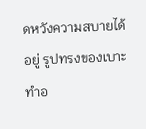ดหวังความสบายได้อยู่ รูปทรงของเบาะทำอ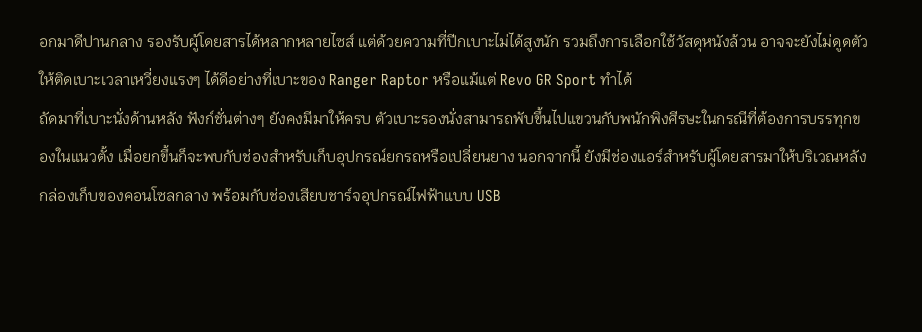อกมาดีปานกลาง รองรับผู้โดยสารได้หลากหลายไซส์ แต่ด้วยความที่ปีกเบาะไม่ได้สูงนัก รวมถึงการเลือกใช้วัสดุหนังล้วน อาจจะยังไม่ดูดตัวให้ติดเบาะเวลาเหวี่ยงแรงๆ ได้ดีอย่างที่เบาะของ Ranger Raptor หรือแม้แต่ Revo GR Sport ทำได้
ถัดมาที่เบาะนั่งด้านหลัง ฟังก์ชั่นต่างๆ ยังคงมีมาให้ครบ ตัวเบาะรองนั่งสามารถพับขึ้นไปแขวนกับพนักพิงศีรษะในกรณีที่ต้องการบรรทุกของในแนวตั้ง เมื่อยกขึ้นก็จะพบกับช่องสำหรับเก็บอุปกรณ์ยกรถหรือเปลี่ยนยาง นอกจากนี้ ยังมีช่องแอร์สำหรับผู้โดยสารมาให้บริเวณหลังกล่องเก็บของคอนโซลกลาง พร้อมกับช่องเสียบชาร์จอุปกรณ์ไฟฟ้าแบบ USB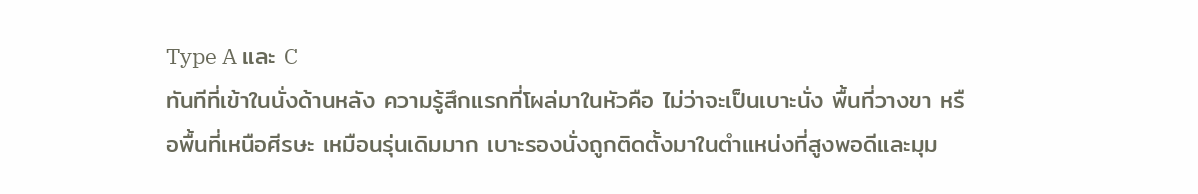Type A และ C
ทันทีที่เข้าในนั่งด้านหลัง ความรู้สึกแรกที่โผล่มาในหัวคือ ไม่ว่าจะเป็นเบาะนั่ง พื้นที่วางขา หรือพื้นที่เหนือศีรษะ เหมือนรุ่นเดิมมาก เบาะรองนั่งถูกติดตั้งมาในตำแหน่งที่สูงพอดีและมุม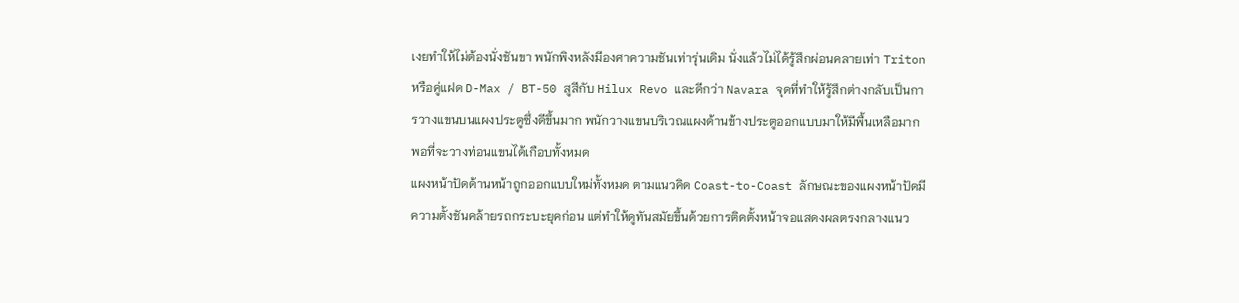เงยทำให้ไม่ต้องนั่งชันขา พนักพิงหลังมีองศาความชันเท่ารุ่นเดิม นั่งแล้วไม่ได้รู้สึกผ่อนคลายเท่า Triton หรือคู่แฝด D-Max / BT-50 สูสีกับ Hilux Revo และดีกว่า Navara จุดที่ทำให้รู้สึกต่างกลับเป็นการวางแขนบนแผงประตูซึ่งดีขึ้นมาก พนักวางแขนบริเวณแผงด้านข้างประตูออกแบบมาให้มีพื้นเหลือมากพอที่จะวางท่อนแขนได้เกือบทั้งหมด
แผงหน้าปัดด้านหน้าถูกออกแบบใหม่ทั้งหมด ตามแนวคิด Coast-to-Coast ลักษณะของแผงหน้าปัดมีความตั้งชันคล้ายรถกระบะยุคก่อน แต่ทำให้ดูทันสมัยขึ้นด้วยการติดตั้งหน้าจอแสดงผลตรงกลางแนว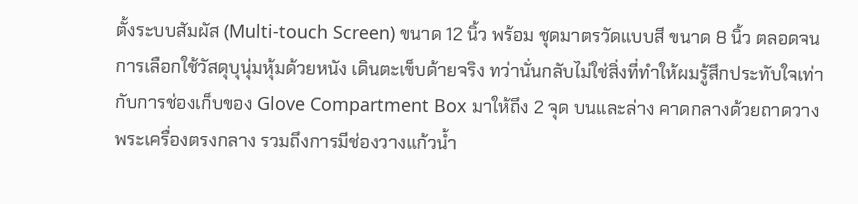ตั้งระบบสัมผัส (Multi-touch Screen) ขนาด 12 นิ้ว พร้อม ชุดมาตรวัดแบบสี ขนาด 8 นิ้ว ตลอดจนการเลือกใช้วัสดุบุนุ่มหุ้มด้วยหนัง เดินตะเข็บด้ายจริง ทว่านั่นกลับไม่ใช่สิ่งที่ทำให้ผมรู้สึกประทับใจเท่ากับการช่องเก็บของ Glove Compartment Box มาให้ถึง 2 จุด บนและล่าง คาดกลางด้วยถาดวางพระเครื่องตรงกลาง รวมถึงการมีช่องวางแก้วน้ำ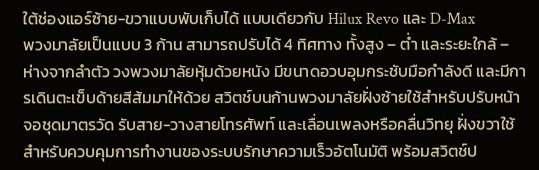ใต้ช่องแอร์ซ้าย-ขวาแบบพับเก็บได้ แบบเดียวกับ Hilux Revo และ D-Max
พวงมาลัยเป็นแบบ 3 ก้าน สามารถปรับได้ 4 ทิศทาง ทั้งสูง – ต่ำ และระยะใกล้ – ห่างจากลำตัว วงพวงมาลัยหุ้มด้วยหนัง มีขนาดอวบอุมกระชับมือกำลังดี และมีการเดินตะเข็บด้ายสีส้มมาให้ด้วย สวิตช์บนก้านพวงมาลัยฝั่งซ้ายใช้สำหรับปรับหน้าจอชุดมาตรวัด รับสาย-วางสายโทรศัพท์ และเลื่อนเพลงหรือคลื่นวิทยุ ฝั่งขวาใช้สำหรับควบคุมการทำงานของระบบรักษาความเร็วอัตโนมัติ พร้อมสวิตช์ป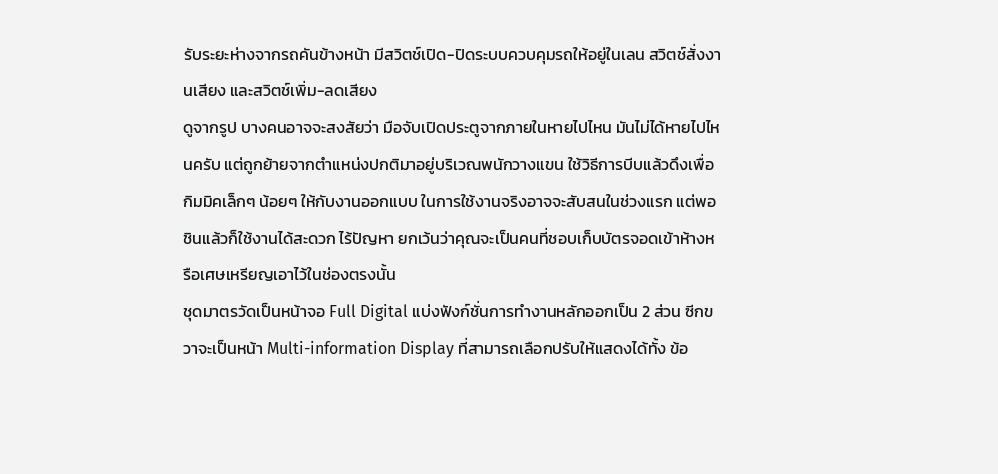รับระยะห่างจากรถคันข้างหน้า มีสวิตช์เปิด-ปิดระบบควบคุมรถให้อยู่ในเลน สวิตช์สั่งงานเสียง และสวิตช์เพิ่ม-ลดเสียง
ดูจากรูป บางคนอาจจะสงสัยว่า มือจับเปิดประตูจากภายในหายไปไหน มันไม่ได้หายไปไหนครับ แต่ถูกย้ายจากตำแหน่งปกติมาอยู่บริเวณพนักวางแขน ใช้วิธีการบีบแล้วดึงเพื่อกิมมิคเล็กๆ น้อยๆ ให้กับงานออกแบบ ในการใช้งานจริงอาจจะสับสนในช่วงแรก แต่พอชินแล้วก็ใช้งานได้สะดวก ไร้ปัญหา ยกเว้นว่าคุณจะเป็นคนที่ชอบเก็บบัตรจอดเข้าห้างหรือเศษเหรียญเอาไว้ในช่องตรงนั้น
ชุดมาตรวัดเป็นหน้าจอ Full Digital แบ่งฟังก์ชั่นการทำงานหลักออกเป็น 2 ส่วน ซีกขวาจะเป็นหน้า Multi-information Display ที่สามารถเลือกปรับให้แสดงได้ทั้ง ข้อ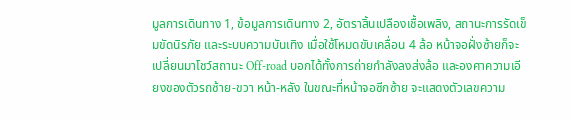มูลการเดินทาง 1, ข้อมูลการเดินทาง 2, อัตราสิ้นเปลืองเชื้อเพลิง, สถานะการรัดเข็มขัดนิรภัย และระบบความบันเทิง เมื่อใช้โหมดขับเคลื่อน 4 ล้อ หน้าจอฝั่งซ้ายก็จะเปลี่ยนมาโชว์สถานะ Off-road บอกได้ทั้งการถ่ายกำลังลงส่งล้อ และองศาความเอียงของตัวรถซ้าย-ขวา หน้า-หลัง ในขณะที่หน้าจอซีกซ้าย จะแสดงตัวเลขความ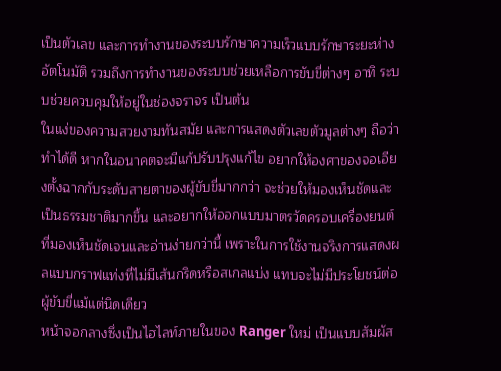เป็นตัวเลข และการทำงานของระบบรักษาความเร็วแบบรักษาระยะห่างอัตโนมัติ รวมถึงการทำงานของระบบช่วยเหลือการขับขี่ต่างๆ อาทิ ระบบช่วยควบคุมให้อยู่ในช่องจราจร เป็นต้น
ในแง่ของความสวยงามทันสมัย และการแสดงตัวเลขตัวมูลต่างๆ ถือว่าทำได้ดี หากในอนาคตจะมีแก้ปรับปรุงแก้ไข อยากให้องศาของจอเอียงตั้งฉากกับระดับสายตาของผู้ขับขี่มากกว่า จะช่วยให้มองเห็นชัดและเป็นธรรมชาติมากขึ้น และอยากให้ออกแบบมาตรวัดครอบเครื่องยนต์ที่มองเห็นชัดเจนและอ่านง่ายกว่านี้ เพราะในการใช้งานจริงการแสดงผลแบบกราฟแท่งที่ไม่มีเส้นกริดหรือสเกลแบ่ง แทบจะไม่มีประโยชน์ต่อผู้ขับขี่แม้แต่นิดเดียว
หน้าจอกลางซึ่งเป็นไฮไลท์ภายในของ Ranger ใหม่ เป็นแบบสัมผัส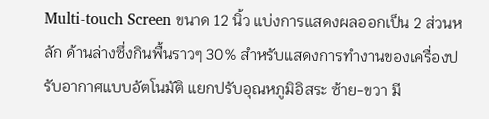Multi-touch Screen ขนาด 12 นิ้ว แบ่งการแสดงผลออกเป็น 2 ส่วนหลัก ด้านล่างซึ่งกินพื้นราวๆ 30% สำหรับแสดงการทำงานของเครื่องปรับอากาศแบบอัตโนมัติ แยกปรับอุณหภูมิอิสระ ซ้าย-ขวา มี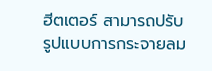ฮีตเตอร์ สามารถปรับรูปแบบการกระจายลม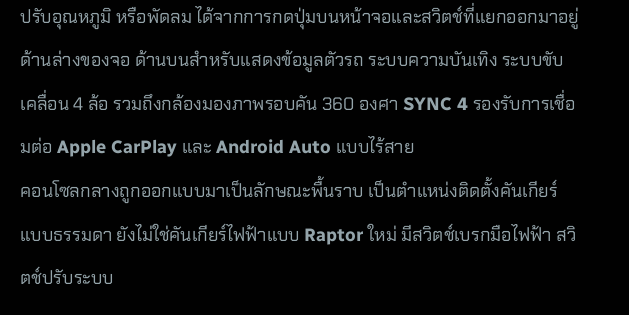ปรับอุณหภูมิ หรือพัดลม ได้จากการกดปุ่มบนหน้าจอและสวิตช์ที่แยกออกมาอยู่ด้านล่างของจอ ด้านบนสำหรับแสดงข้อมูลตัวรถ ระบบความบันเทิง ระบบขับเคลื่อน 4 ล้อ รวมถึงกล้องมองภาพรอบคัน 360 องศา SYNC 4 รองรับการเชื่อมต่อ Apple CarPlay และ Android Auto แบบไร้สาย
คอนโซลกลางถูกออกแบบมาเป็นลักษณะพื้นราบ เป็นตำแหน่งติดตั้งคันเกียร์แบบธรรมดา ยังไม่ใช่คันเกียร์ไฟฟ้าแบบ Raptor ใหม่ มีสวิตช์เบรกมือไฟฟ้า สวิตช์ปรับระบบ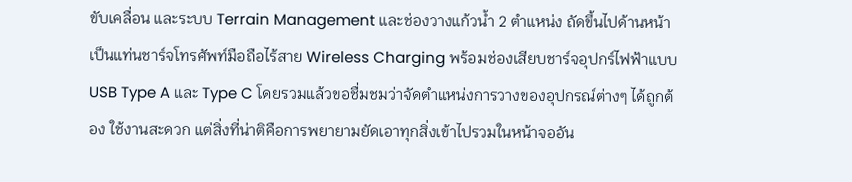ขับเคลื่อน และระบบ Terrain Management และช่องวางแก้วน้ำ 2 ตำแหน่ง ถัดขึ้นไปด้านหน้าเป็นแท่นชาร์จโทรศัพท์มือถือไร้สาย Wireless Charging พร้อมช่องเสียบชาร์จอุปกร์ไฟฟ้าแบบ USB Type A และ Type C โดยรวมแล้วขอชื่มชมว่าจัดตำแหน่งการวางของอุปกรณ์ต่างๆ ได้ถูกต้อง ใช้งานสะดวก แต่สิ่งที่น่าติคือการพยายามยัดเอาทุกสิ่งเข้าไปรวมในหน้าจออัน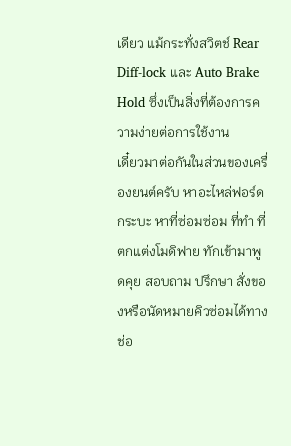เดียว แม้กระทั่งสวิตช์ Rear Diff-lock และ Auto Brake Hold ซึ่งเป็นสิ่งที่ต้องการความง่ายต่อการใช้งาน
เดี๋ยวมาต่อกันในส่วนของเครื่องยนต์ครับ หาอะไหล่ฟอร์ดกระบะ หาที่ซ่อมซ่อม ที่ทำ ที่ตกแต่งโมดิฟาย ทักเข้ามาพูดคุย สอบถาม ปรึกษา สั่งของหรือนัดหมายคิวซ่อมได้ทางช่อ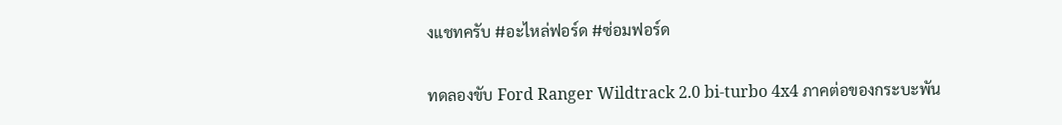งแชทครับ #อะไหล่ฟอร์ด #ซ่อมฟอร์ด

ทดลองขับ Ford Ranger Wildtrack 2.0 bi-turbo 4x4 ภาคต่อของกระบะพัน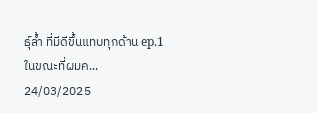ธุ์ล้ำ ที่มีดีขึ้นแทบทุกด้าน ep.1           ในขณะที่ผมค...
24/03/2025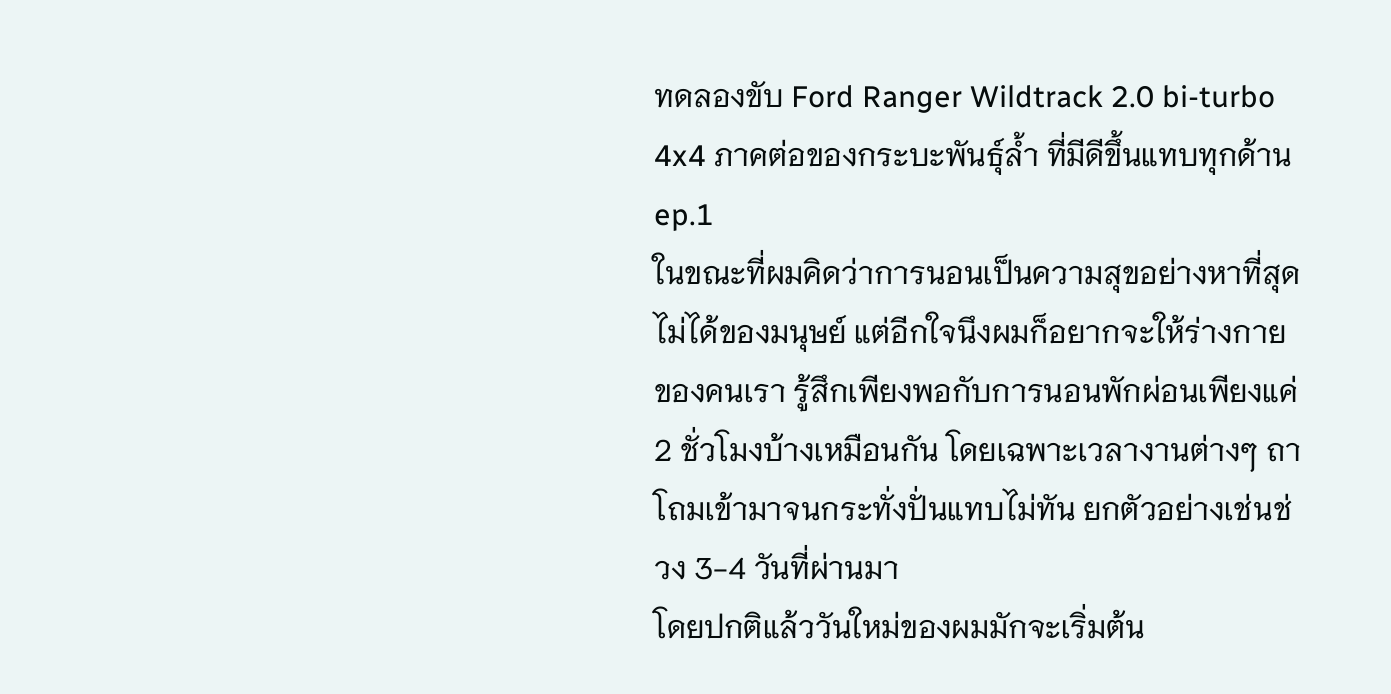ทดลองขับ Ford Ranger Wildtrack 2.0 bi-turbo 4x4 ภาคต่อของกระบะพันธุ์ล้ำ ที่มีดีขึ้นแทบทุกด้าน ep.1
ในขณะที่ผมคิดว่าการนอนเป็นความสุขอย่างหาที่สุดไม่ได้ของมนุษย์ แต่อีกใจนึงผมก็อยากจะให้ร่างกายของคนเรา รู้สึกเพียงพอกับการนอนพักผ่อนเพียงแค่ 2 ชั่วโมงบ้างเหมือนกัน โดยเฉพาะเวลางานต่างๆ ถาโถมเข้ามาจนกระทั่งปั่นแทบไม่ทัน ยกตัวอย่างเช่นช่วง 3-4 วันที่ผ่านมา
โดยปกติแล้ววันใหม่ของผมมักจะเริ่มต้น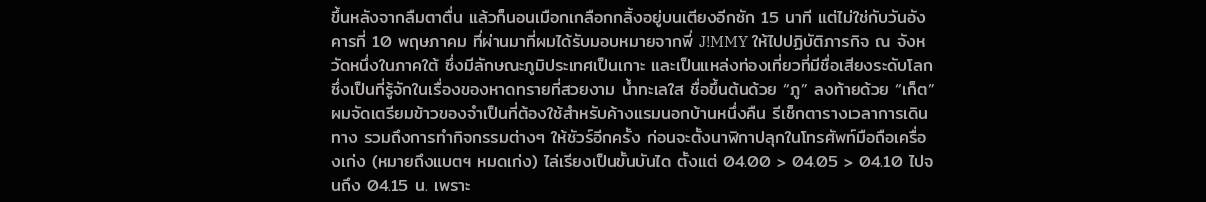ขึ้นหลังจากลืมตาตื่น แล้วก็นอนเมือกเกลือกกลิ้งอยู่บนเตียงอีกซัก 15 นาที แต่ไม่ใช่กับวันอังคารที่ 10 พฤษภาคม ที่ผ่านมาที่ผมได้รับมอบหมายจากพี่ J!MMY ให้ไปปฏิบัติภารกิจ ณ จังหวัดหนึ่งในภาคใต้ ซึ่งมีลักษณะภูมิประเทศเป็นเกาะ และเป็นแหล่งท่องเที่ยวที่มีชื่อเสียงระดับโลก ซึ่งเป็นที่รู้จักในเรื่องของหาดทรายที่สวยงาม น้ำทะเลใส ชื่อขึ้นต้นด้วย “ภู” ลงท้ายด้วย “เก็ต”
ผมจัดเตรียมข้าวของจำเป็นที่ต้องใช้สำหรับค้างแรมนอกบ้านหนึ่งคืน รีเช็กตารางเวลาการเดินทาง รวมถึงการทำกิจกรรมต่างๆ ให้ชัวร์อีกครั้ง ก่อนจะตั้งนาฬิกาปลุกในโทรศัพท์มือถือเครื่องเก่ง (หมายถึงแบตฯ หมดเก่ง) ไล่เรียงเป็นขั้นบันได ตั้งแต่ 04.00 > 04.05 > 04.10 ไปจนถึง 04.15 น. เพราะ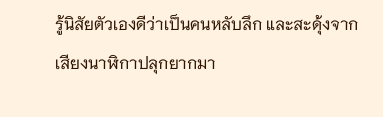รู้นิสัยตัวเองดีว่าเป็นคนหลับลึก และสะดุ้งจากเสียงนาฬิกาปลุกยากมา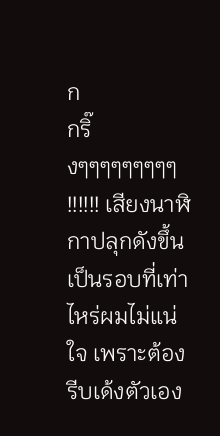ก
กริ๊งๆๆๆๆๆๆๆๆๆ !!!!!! เสียงนาฬิกาปลุกดังขึ้น เป็นรอบที่เท่าไหร่ผมไม่แน่ใจ เพราะต้องรีบเด้งตัวเอง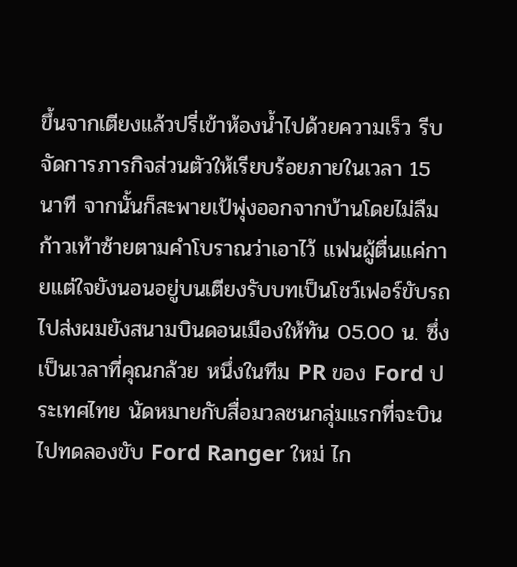ขึ้นจากเตียงแล้วปรี่เข้าห้องน้ำไปด้วยความเร็ว รีบจัดการภารกิจส่วนตัวให้เรียบร้อยภายในเวลา 15 นาที จากนั้นก็สะพายเป้พุ่งออกจากบ้านโดยไม่ลืมก้าวเท้าซ้ายตามคำโบราณว่าเอาไว้ แฟนผู้ตื่นแค่กายแต่ใจยังนอนอยู่บนเตียงรับบทเป็นโชว์เฟอร์ขับรถไปส่งผมยังสนามบินดอนเมืองให้ทัน 05.00 น. ซึ่งเป็นเวลาที่คุณกล้วย หนึ่งในทีม PR ของ Ford ประเทศไทย นัดหมายกับสื่อมวลชนกลุ่มแรกที่จะบินไปทดลองขับ Ford Ranger ใหม่ ไก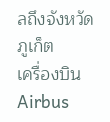ลถึงจังหวัดภูเก็ต
เครื่องบิน Airbus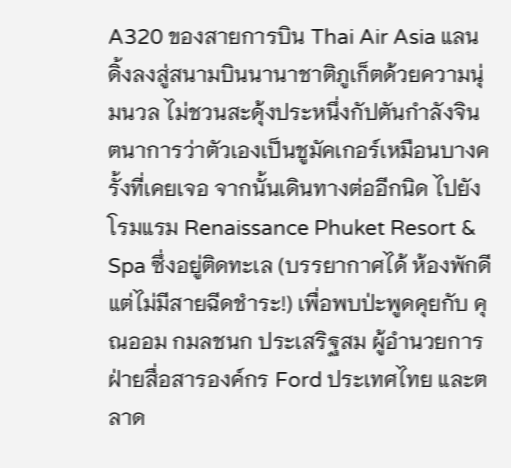A320 ของสายการบิน Thai Air Asia แลนดิ้งลงสู่สนามบินนานาชาติภูเก็ตด้วยความนุ่มนวล ไม่ชวนสะดุ้งประหนึ่งกัปตันกำลังจินตนาการว่าตัวเองเป็นชูมัคเกอร์เหมือนบางครั้งที่เคยเจอ จากนั้นเดินทางต่ออีกนิด ไปยังโรมแรม Renaissance Phuket Resort & Spa ซึ่งอยู่ติดทะเล (บรรยากาศได้ ห้องพักดี แต่ไม่มีสายฉีดชำระ!) เพื่อพบป่ะพูดคุยกับ คุณออม กมลชนก ประเสริฐสม ผู้อำนวยการฝ่ายสื่อสารองค์กร Ford ประเทศไทย และตลาด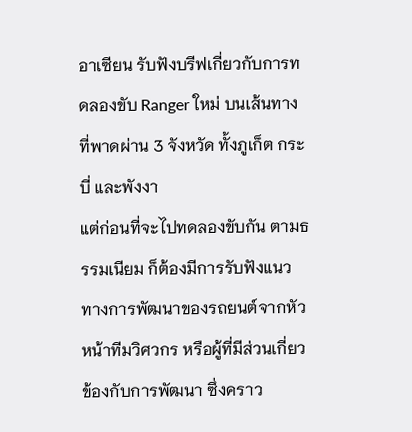อาเซียน รับฟังบรีฟเกี่ยวกับการทดลองขับ Ranger ใหม่ บนเส้นทางที่พาดผ่าน 3 จังหวัด ทั้งภูเก็ต กระบี่ และพังงา
แต่ก่อนที่จะไปทดลองขับกัน ตามธรรมเนียม ก็ต้องมีการรับฟังแนวทางการพัฒนาของรถยนต์จากหัวหน้าทีมวิศวกร หรือผู้ที่มีส่วนเกี่ยวข้องกับการพัฒนา ซึ่งคราว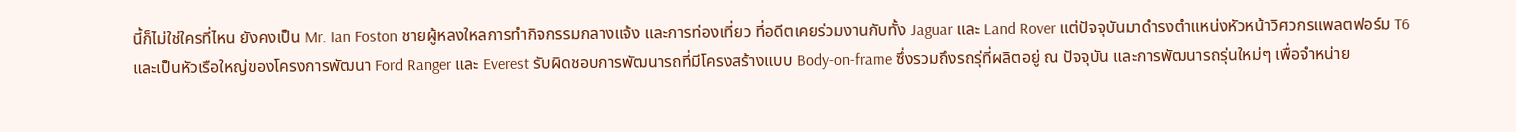นี้ก็ไม่ใช่ใครที่ไหน ยังคงเป็น Mr. Ian Foston ชายผู้หลงใหลการทำกิจกรรมกลางแจ้ง และการท่องเที่ยว ที่อดีตเคยร่วมงานกับทั้ง Jaguar และ Land Rover แต่ปัจจุบันมาดำรงตำแหน่งหัวหน้าวิศวกรแพลตฟอร์ม T6 และเป็นหัวเรือใหญ่ของโครงการพัฒนา Ford Ranger และ Everest รับผิดชอบการพัฒนารถที่มีโครงสร้างแบบ Body-on-frame ซึ่งรวมถึงรถรุ่ที่ผลิตอยู่ ณ ปัจจุบัน และการพัฒนารถรุ่นใหม่ๆ เพื่อจำหน่าย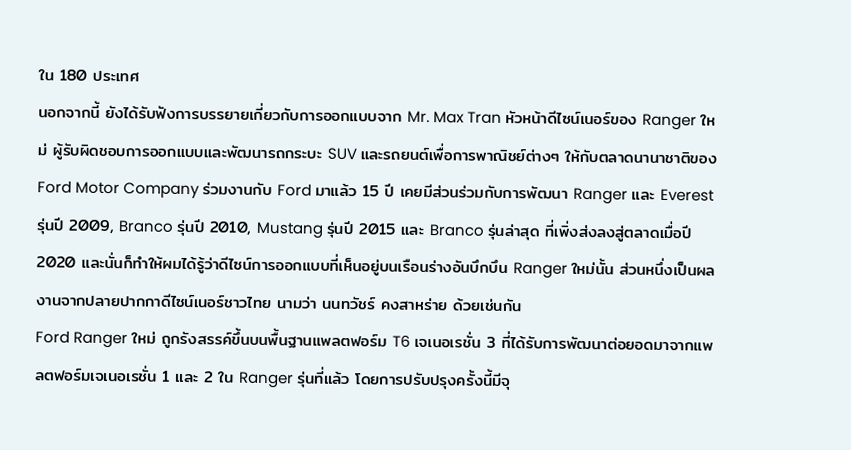ใน 180 ประเทศ
นอกจากนี้ ยังได้รับฟังการบรรยายเกี่ยวกับการออกแบบจาก Mr. Max Tran หัวหน้าดีไซน์เนอร์ของ Ranger ใหม่ ผู้รับผิดชอบการออกแบบและพัฒนารถกระบะ SUV และรถยนต์เพื่อการพาณิชย์ต่างๆ ให้กับตลาดนานาชาติของ Ford Motor Company ร่วมงานกับ Ford มาแล้ว 15 ปี เคยมีส่วนร่วมกับการพัฒนา Ranger และ Everest รุ่นปี 2009, Branco รุ่นปี 2010, Mustang รุ่นปี 2015 และ Branco รุ่นล่าสุด ที่เพิ่งส่งลงสู่ตลาดเมื่อปี 2020 และนั่นก็ทำให้ผมได้รู้ว่าดีไซน์การออกแบบที่เห็นอยู่บนเรือนร่างอันบึกบึน Ranger ใหม่นั้น ส่วนหนึ่งเป็นผลงานจากปลายปากกาดีไซน์เนอร์ชาวไทย นามว่า นนทวัชร์ คงสาหร่าย ด้วยเช่นกัน
Ford Ranger ใหม่ ถูกรังสรรค์ขึ้นบนพื้นฐานแพลตฟอร์ม T6 เจเนอเรชั่น 3 ที่ได้รับการพัฒนาต่อยอดมาจากแพลตฟอร์มเจเนอเรชั่น 1 และ 2 ใน Ranger รุ่นที่แล้ว โดยการปรับปรุงครั้งนี้มีจุ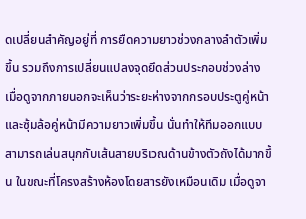ดเปลี่ยนสำคัญอยู่ที่ การยืดความยาวช่วงกลางลำตัวเพิ่มขึ้น รวมถึงการเปลี่ยนแปลงจุดยึดส่วนประกอบช่วงล่าง เมื่อดูจากภายนอกจะเห็นว่าระยะห่างจากกรอบประตูคู่หน้าและซุ้มล้อคู่หน้ามีความยาวเพิ่มขึ้น นั่นทำให้ทีมออกแบบสามารถเล่นสนุกกับเส้นสายบริเวณด้านข้างตัวถังได้มากขึ้น ในขณะที่โครงสร้างห้องโดยสารยังเหมือนเดิม เมื่อดูจา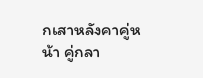กเสาหลังคาคู่หน้า คู่กลา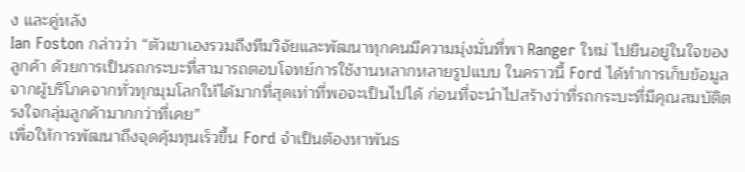ง และคู่หลัง
Ian Foston กล่าวว่า “ตัวเขาเองรวมถึงทีมวิจัยและพัฒนาทุกคนมีความมุ่งมั่นที่พา Ranger ใหม่ ไปยืนอยู่ในใจของลูกค้า ด้วยการเป็นรถกระบะที่สามารถตอบโจทย์การใช้งานหลากหลายรูปแบบ ในคราวนี้ Ford ได้ทำการเก็บข้อมูลจากผู้บริโภคจากทั่วทุกมุมโลกให้ได้มากที่สุดเท่าที่พอจะเป็นไปได้ ก่อนที่จะนำไปสร้างว่าที่รถกระบะที่มีคุณสมบัติตรงใจกลุ่มลูกค้ามากกว่าที่เคย”
เพื่อให้การพัฒนาถึงจุดคุ้มทุนเร็วขึ้น Ford จำเป็นต้องหาพันธ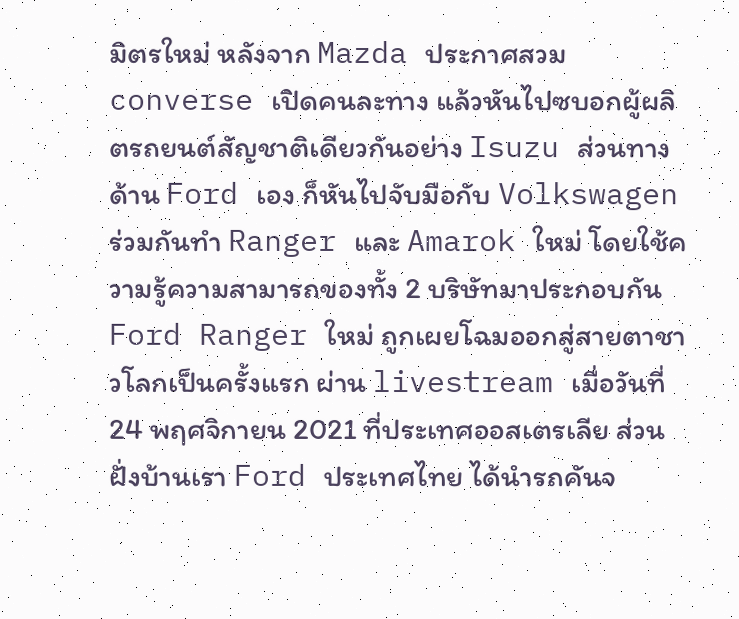มิตรใหม่ หลังจาก Mazda ประกาศสวม converse เปิดคนละทาง แล้วหันไปซบอกผู้ผลิตรถยนต์สัญชาติเดียวกันอย่าง Isuzu ส่วนทางด้าน Ford เอง ก็หันไปจับมือกับ Volkswagen ร่วมกันทำ Ranger และ Amarok ใหม่ โดยใช้ความรู้ความสามารถของทั้ง 2 บริษัทมาประกอบกัน
Ford Ranger ใหม่ ถูกเผยโฉมออกสู่สายตาชาวโลกเป็นครั้งแรก ผ่าน livestream เมื่อวันที่ 24 พฤศจิกายน 2021 ที่ประเทศออสเตรเลีย ส่วนฝั่งบ้านเรา Ford ประเทศไทย ได้นำรถคันจ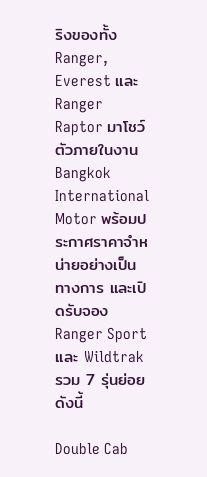ริงของทั้ง Ranger, Everest และ Ranger Raptor มาโชว์ตัวภายในงาน Bangkok International Motor พร้อมประกาศราคาจำหน่ายอย่างเป็นทางการ และเปิดรับจอง Ranger Sport และ Wildtrak รวม 7 รุ่นย่อย ดังนี้

Double Cab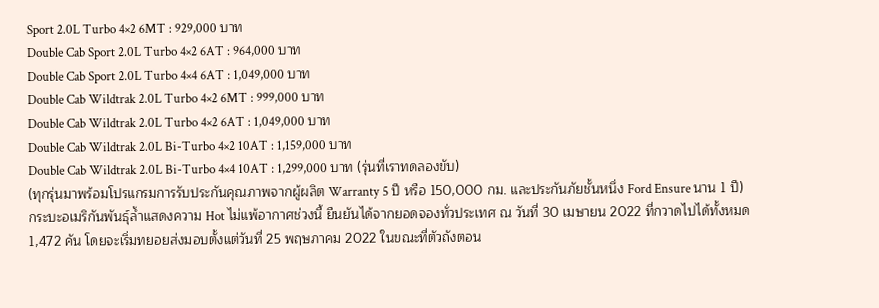Sport 2.0L Turbo 4×2 6MT : 929,000 บาท
Double Cab Sport 2.0L Turbo 4×2 6AT : 964,000 บาท
Double Cab Sport 2.0L Turbo 4×4 6AT : 1,049,000 บาท
Double Cab Wildtrak 2.0L Turbo 4×2 6MT : 999,000 บาท
Double Cab Wildtrak 2.0L Turbo 4×2 6AT : 1,049,000 บาท
Double Cab Wildtrak 2.0L Bi-Turbo 4×2 10AT : 1,159,000 บาท
Double Cab Wildtrak 2.0L Bi-Turbo 4×4 10AT : 1,299,000 บาท (รุ่นที่เราทดลองขับ)
(ทุกรุ่นมาพร้อมโปรแกรมการรับประกันคุณภาพจากผู้ผลิต Warranty 5 ปี หรือ 150,000 กม. และประกันภัยชั้นหนึ่ง Ford Ensure นาน 1 ปี)
กระบะอเมริกันพันธุ์ล้ำแสดงความ Hot ไม่แพ้อากาศช่วงนี้ ยืนยันได้จากยอดจองทั่วประเทศ ณ วันที่ 30 เมษายน 2022 ที่กวาดไปได้ทั้งหมด 1,472 คัน โดยจะเริ่มทยอยส่งมอบตั้งแต่วันที่ 25 พฤษภาคม 2022 ในขณะที่ตัวถังตอน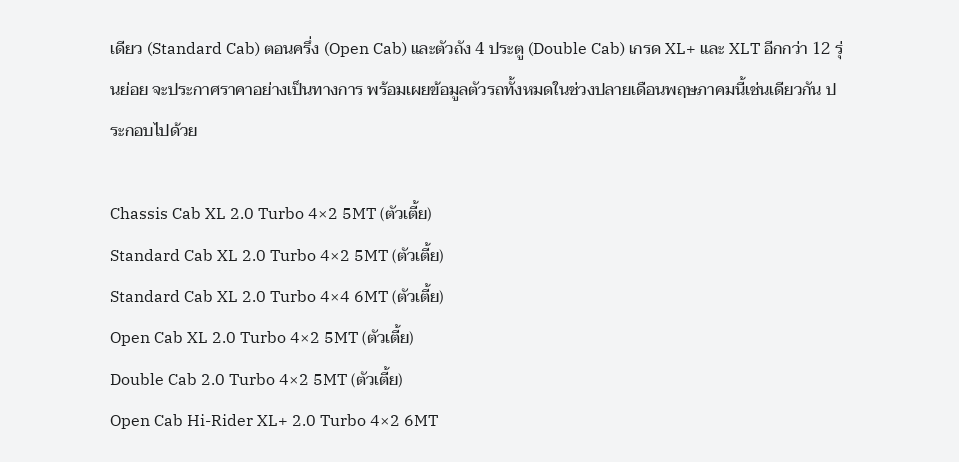เดียว (Standard Cab) ตอนครึ่ง (Open Cab) และตัวถัง 4 ประตู (Double Cab) เกรด XL+ และ XLT อีกกว่า 12 รุ่นย่อย จะประกาศราคาอย่างเป็นทางการ พร้อมเผยข้อมูลตัวรถทั้งหมดในช่วงปลายเดือนพฤษภาคมนี้เช่นเดียวกัน ประกอบไปด้วย

Chassis Cab XL 2.0 Turbo 4×2 5MT (ตัวเตี้ย)
Standard Cab XL 2.0 Turbo 4×2 5MT (ตัวเตี้ย)
Standard Cab XL 2.0 Turbo 4×4 6MT (ตัวเตี้ย)
Open Cab XL 2.0 Turbo 4×2 5MT (ตัวเตี้ย)
Double Cab 2.0 Turbo 4×2 5MT (ตัวเตี้ย)
Open Cab Hi-Rider XL+ 2.0 Turbo 4×2 6MT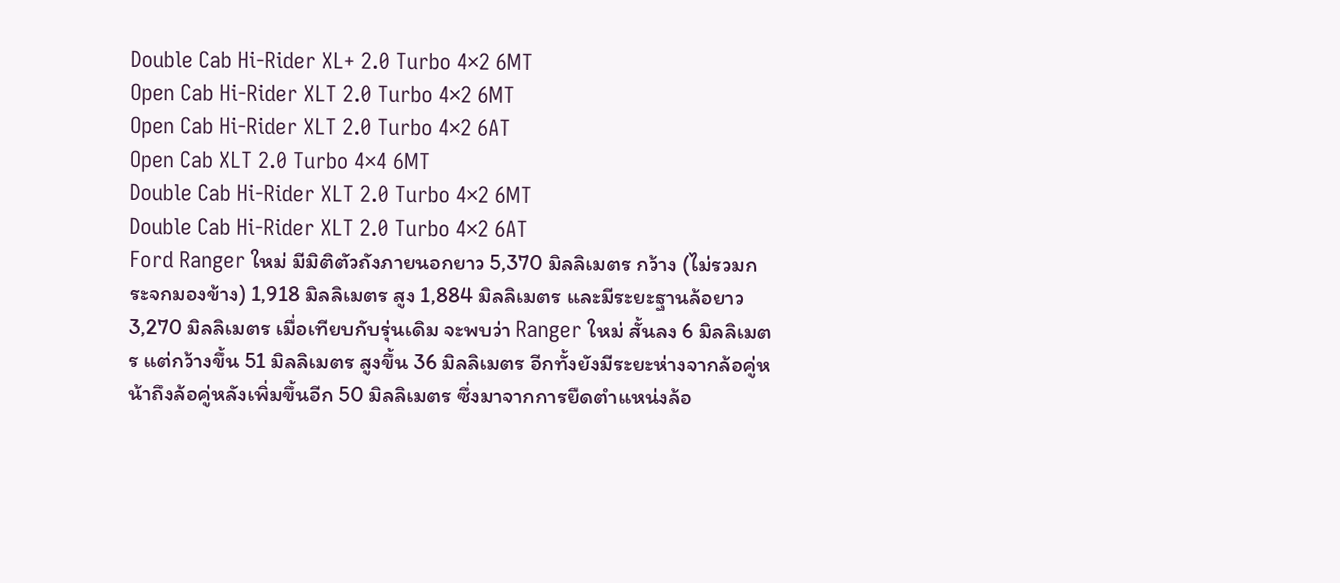Double Cab Hi-Rider XL+ 2.0 Turbo 4×2 6MT
Open Cab Hi-Rider XLT 2.0 Turbo 4×2 6MT
Open Cab Hi-Rider XLT 2.0 Turbo 4×2 6AT
Open Cab XLT 2.0 Turbo 4×4 6MT
Double Cab Hi-Rider XLT 2.0 Turbo 4×2 6MT
Double Cab Hi-Rider XLT 2.0 Turbo 4×2 6AT
Ford Ranger ใหม่ มีมิติตัวถังภายนอกยาว 5,370 มิลลิเมตร กว้าง (ไม่รวมกระจกมองข้าง) 1,918 มิลลิเมตร สูง 1,884 มิลลิเมตร และมีระยะฐานล้อยาว 3,270 มิลลิเมตร เมื่อเทียบกับรุ่นเดิม จะพบว่า Ranger ใหม่ สั้นลง 6 มิลลิเมตร แต่กว้างขึ้น 51 มิลลิเมตร สูงขึ้น 36 มิลลิเมตร อีกทั้งยังมีระยะห่างจากล้อคู่หน้าถึงล้อคู่หลังเพิ่มขึ้นอีก 50 มิลลิเมตร ซึ่งมาจากการยืดตำแหน่งล้อ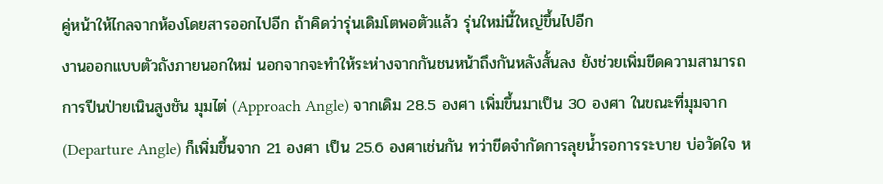คู่หน้าให้ไกลจากห้องโดยสารออกไปอีก ถ้าคิดว่ารุ่นเดิมโตพอตัวแล้ว รุ่นใหม่นี้ใหญ่ขึ้นไปอีก
งานออกแบบตัวถังภายนอกใหม่ นอกจากจะทำให้ระห่างจากกันชนหน้าถึงกันหลังสั้นลง ยังช่วยเพิ่มขีดความสามารถการปีนป่ายเนินสูงชัน มุมไต่ (Approach Angle) จากเดิม 28.5 องศา เพิ่มขึ้นมาเป็น 30 องศา ในขณะที่มุมจาก (Departure Angle) ก็เพิ่มขึ้นจาก 21 องศา เป็น 25.6 องศาเช่นกัน ทว่าขีดจำกัดการลุยน้ำรอการระบาย บ่อวัดใจ ห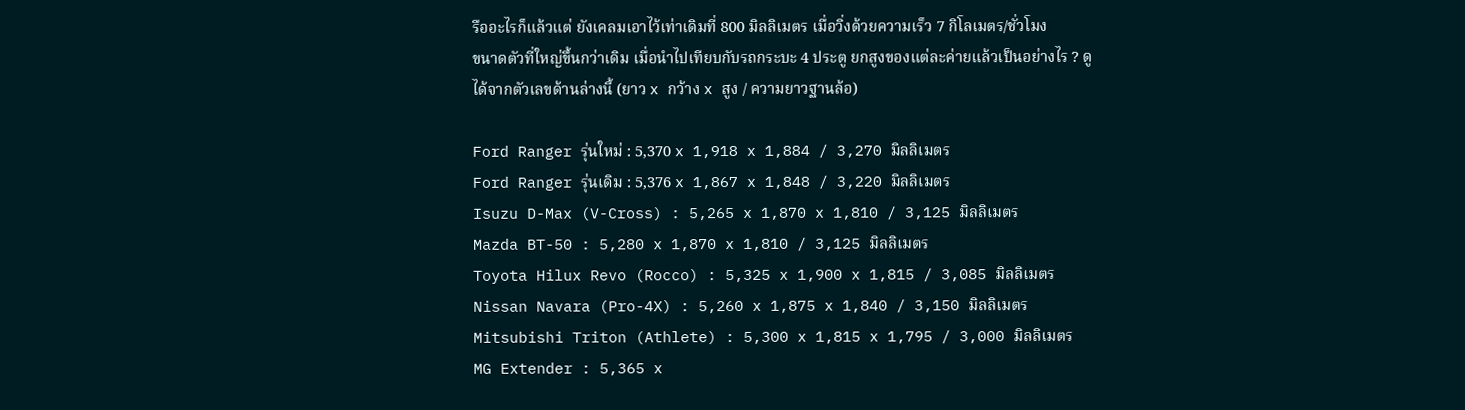รืออะไรก็แล้วแต่ ยังเคลมเอาไว้เท่าเดิมที่ 800 มิลลิเมตร เมื่อวิ่งด้วยความเร็ว 7 กิโลเมตร/ชั่วโมง
ขนาดตัวที่ใหญ่ขึ้นกว่าเดิม เมื่อนำไปเทียบกับรถกระบะ 4 ประตู ยกสูงของแต่ละค่ายแล้วเป็นอย่างไร ? ดูได้จากตัวเลขด้านล่างนี้ (ยาว x กว้าง x สูง / ความยาวฐานล้อ)

Ford Ranger รุ่นใหม่ : 5,370 x 1,918 x 1,884 / 3,270 มิลลิเมตร
Ford Ranger รุ่นเดิม : 5,376 x 1,867 x 1,848 / 3,220 มิลลิเมตร
Isuzu D-Max (V-Cross) : 5,265 x 1,870 x 1,810 / 3,125 มิลลิเมตร
Mazda BT-50 : 5,280 x 1,870 x 1,810 / 3,125 มิลลิเมตร
Toyota Hilux Revo (Rocco) : 5,325 x 1,900 x 1,815 / 3,085 มิลลิเมตร
Nissan Navara (Pro-4X) : 5,260 x 1,875 x 1,840 / 3,150 มิลลิเมตร
Mitsubishi Triton (Athlete) : 5,300 x 1,815 x 1,795 / 3,000 มิลลิเมตร
MG Extender : 5,365 x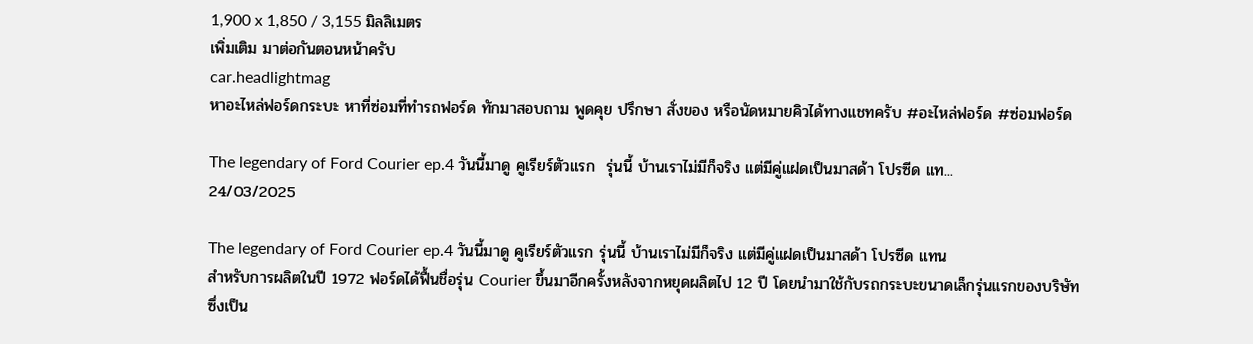1,900 x 1,850 / 3,155 มิลลิเมตร
เพิ่มเติม มาต่อกันตอนหน้าครับ
car.headlightmag
หาอะไหล่ฟอร์ดกระบะ หาที่ซ่อมที่ทำรถฟอร์ด ทักมาสอบถาม พูดคุย ปรึกษา สั่งของ หรือนัดหมายคิวได้ทางแชทครับ #อะไหล่ฟอร์ด #ซ่อมฟอร์ด

The legendary of Ford Courier ep.4 วันนี้มาดู คูเรียร์ตัวแรก  รุ่นนี้ บ้านเราไม่มีก็จริง แต่มีคู่แฝดเป็นมาสด้า โปรซีด แท...
24/03/2025

The legendary of Ford Courier ep.4 วันนี้มาดู คูเรียร์ตัวแรก รุ่นนี้ บ้านเราไม่มีก็จริง แต่มีคู่แฝดเป็นมาสด้า โปรซีด แทน
สำหรับการผลิตในปี 1972 ฟอร์ดได้ฟื้นชื่อรุ่น Courier ขึ้นมาอีกครั้งหลังจากหยุดผลิตไป 12 ปี โดยนำมาใช้กับรถกระบะขนาดเล็กรุ่นแรกของบริษัท ซึ่งเป็น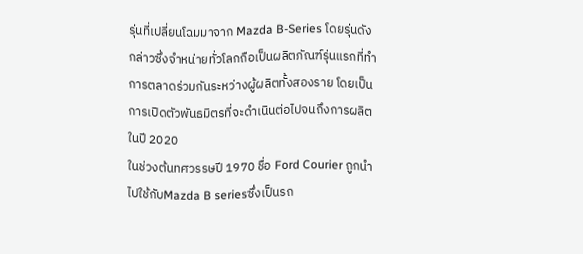รุ่นที่เปลี่ยนโฉมมาจาก Mazda B-Series โดยรุ่นดังกล่าวซึ่งจำหน่ายทั่วโลกถือเป็นผลิตภัณฑ์รุ่นแรกที่ทำการตลาดร่วมกันระหว่างผู้ผลิตทั้งสองราย โดยเป็นการเปิดตัวพันธมิตรที่จะดำเนินต่อไปจนถึงการผลิตในปี 2020
ในช่วงต้นทศวรรษปี 1970 ชื่อ Ford Courier ถูกนำไปใช้กับMazda B seriesซึ่งเป็นรถ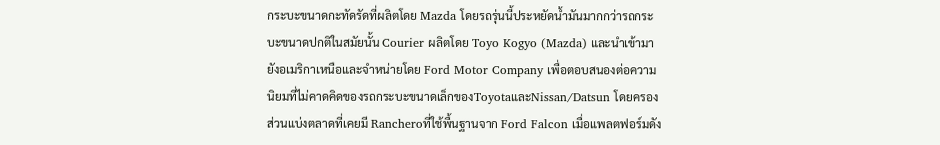กระบะขนาดกะทัดรัดที่ผลิตโดย Mazda โดยรถรุ่นนี้ประหยัดน้ำมันมากกว่ารถกระบะขนาดปกติในสมัยนั้น Courier ผลิตโดย Toyo Kogyo (Mazda) และนำเข้ามายังอเมริกาเหนือและจำหน่ายโดย Ford Motor Company เพื่อตอบสนองต่อความนิยมที่ไม่คาดคิดของรถกระบะขนาดเล็กของToyotaและNissan/Datsun โดยครองส่วนแบ่งตลาดที่เคยมี Rancheroที่ใช้พื้นฐานจาก Ford Falcon เมื่อแพลตฟอร์มดัง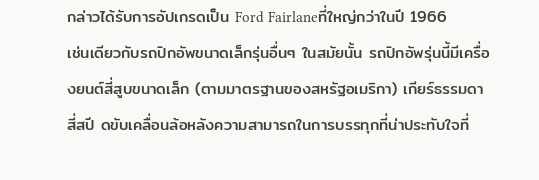กล่าวได้รับการอัปเกรดเป็น Ford Fairlaneที่ใหญ่กว่าในปี 1966
เช่นเดียวกับรถปิกอัพขนาดเล็กรุ่นอื่นๆ ในสมัยนั้น รถปิกอัพรุ่นนี้มีเครื่องยนต์สี่สูบขนาดเล็ก (ตามมาตรฐานของสหรัฐอเมริกา) เกียร์ธรรมดา สี่สปี ดขับเคลื่อนล้อหลังความสามารถในการบรรทุกที่น่าประทับใจที่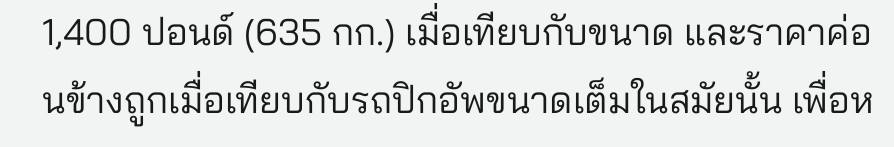1,400 ปอนด์ (635 กก.) เมื่อเทียบกับขนาด และราคาค่อนข้างถูกเมื่อเทียบกับรถปิกอัพขนาดเต็มในสมัยนั้น เพื่อห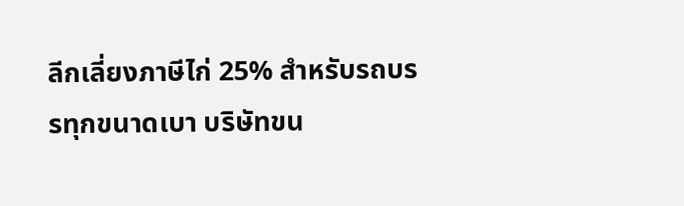ลีกเลี่ยงภาษีไก่ 25% สำหรับรถบรรทุกขนาดเบา บริษัทขน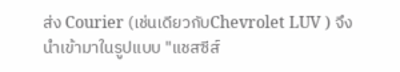ส่ง Courier (เช่นเดียวกับChevrolet LUV ) จึงนำเข้ามาในรูปแบบ "แชสซีส์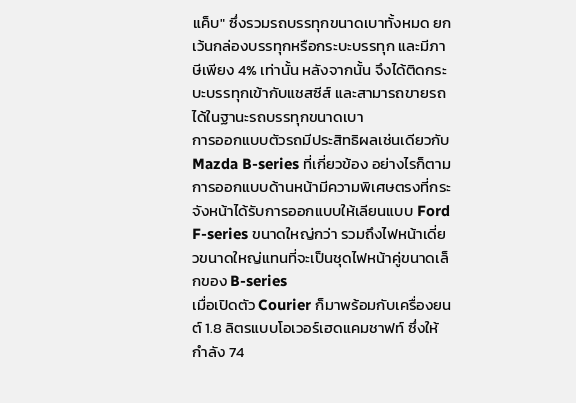แค็บ" ซึ่งรวมรถบรรทุกขนาดเบาทั้งหมด ยกเว้นกล่องบรรทุกหรือกระบะบรรทุก และมีภาษีเพียง 4% เท่านั้น หลังจากนั้น จึงได้ติดกระบะบรรทุกเข้ากับแชสซีส์ และสามารถขายรถได้ในฐานะรถบรรทุกขนาดเบา
การออกแบบตัวรถมีประสิทธิผลเช่นเดียวกับ Mazda B-series ที่เกี่ยวข้อง อย่างไรก็ตาม การออกแบบด้านหน้ามีความพิเศษตรงที่กระจังหน้าได้รับการออกแบบให้เลียนแบบ Ford F-series ขนาดใหญ่กว่า รวมถึงไฟหน้าเดี่ยวขนาดใหญ่แทนที่จะเป็นชุดไฟหน้าคู่ขนาดเล็กของ B-series
เมื่อเปิดตัว Courier ก็มาพร้อมกับเครื่องยนต์ 1.8 ลิตรแบบโอเวอร์เฮดแคมชาฟท์ ซึ่งให้กำลัง 74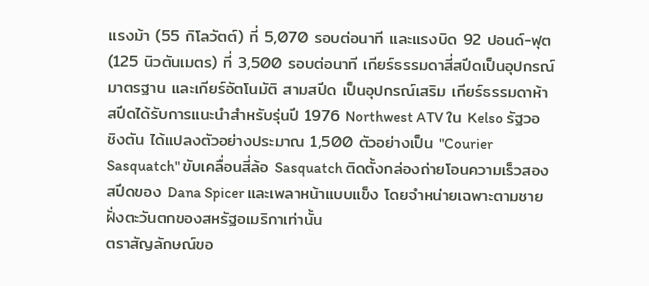แรงม้า (55 กิโลวัตต์) ที่ 5,070 รอบต่อนาที และแรงบิด 92 ปอนด์-ฟุต (125 นิวตันเมตร) ที่ 3,500 รอบต่อนาที เกียร์ธรรมดาสี่สปีดเป็นอุปกรณ์มาตรฐาน และเกียร์อัตโนมัติ สามสปีด เป็นอุปกรณ์เสริม เกียร์ธรรมดาห้าสปีดได้รับการแนะนำสำหรับรุ่นปี 1976 Northwest ATV ใน Kelso รัฐวอชิงตัน ได้แปลงตัวอย่างประมาณ 1,500 ตัวอย่างเป็น "Courier Sasquatch" ขับเคลื่อนสี่ล้อ Sasquatch ติดตั้งกล่องถ่ายโอนความเร็วสองสปีดของ Dana Spicer และเพลาหน้าแบบแข็ง โดยจำหน่ายเฉพาะตามชายฝั่งตะวันตกของสหรัฐอเมริกาเท่านั้น
ตราสัญลักษณ์ขอ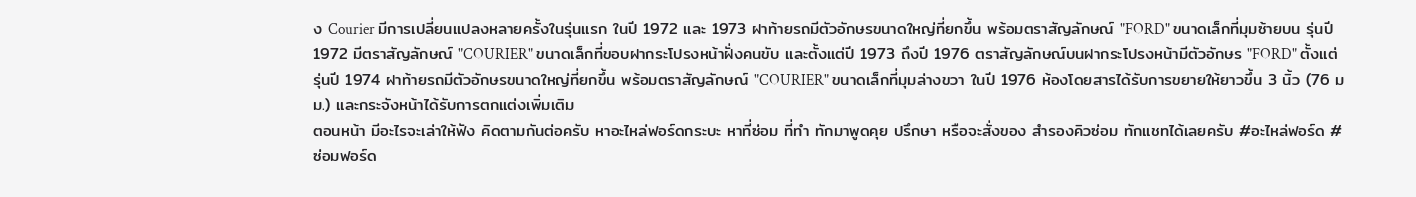ง Courier มีการเปลี่ยนแปลงหลายครั้งในรุ่นแรก ในปี 1972 และ 1973 ฝาท้ายรถมีตัวอักษรขนาดใหญ่ที่ยกขึ้น พร้อมตราสัญลักษณ์ "FORD" ขนาดเล็กที่มุมซ้ายบน รุ่นปี 1972 มีตราสัญลักษณ์ "COURIER" ขนาดเล็กที่ขอบฝากระโปรงหน้าฝั่งคนขับ และตั้งแต่ปี 1973 ถึงปี 1976 ตราสัญลักษณ์บนฝากระโปรงหน้ามีตัวอักษร "FORD" ตั้งแต่รุ่นปี 1974 ฝาท้ายรถมีตัวอักษรขนาดใหญ่ที่ยกขึ้น พร้อมตราสัญลักษณ์ "COURIER" ขนาดเล็กที่มุมล่างขวา ในปี 1976 ห้องโดยสารได้รับการขยายให้ยาวขึ้น 3 นิ้ว (76 มม.) และกระจังหน้าได้รับการตกแต่งเพิ่มเติม
ตอนหน้า มีอะไรจะเล่าให้ฟัง คิดตามกันต่อครับ หาอะไหล่ฟอร์ดกระบะ หาที่ซ่อม ที่ทำ ทักมาพูดคุย ปรึกษา หรือจะสั่งของ สำรองคิวซ่อม ทักแชทได้เลยครับ #อะไหล่ฟอร์ด #ซ่อมฟอร์ด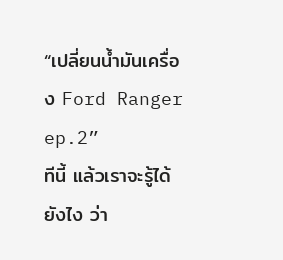“เปลี่ยนน้ำมันเครื่อง Ford Ranger ep.2”             ทีนี้ แล้วเราจะรู้ได้ยังไง ว่า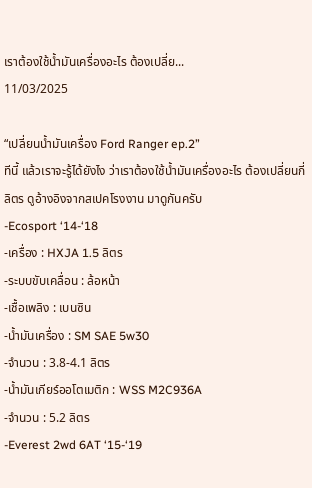เราต้องใช้น้ำมันเครื่องอะไร ต้องเปลี่ย...
11/03/2025

“เปลี่ยนน้ำมันเครื่อง Ford Ranger ep.2”
ทีนี้ แล้วเราจะรู้ได้ยังไง ว่าเราต้องใช้น้ำมันเครื่องอะไร ต้องเปลี่ยนกี่ลิตร ดูอ้างอิงจากสเปคโรงงาน มาดูกันครับ
-Ecosport ‘14-‘18
-เครื่อง : HXJA 1.5 ลิตร
-ระบบขับเคลื่อน : ล้อหน้า
-เชื้อเพลิง : เบนซิน
-น้ำมันเครื่อง : SM SAE 5w30
-จำนวน : 3.8-4.1 ลิตร
-น้ำมันเกียร์ออโตเมติก : WSS M2C936A
-จำนวน : 5.2 ลิตร
-Everest 2wd 6AT ‘15-‘19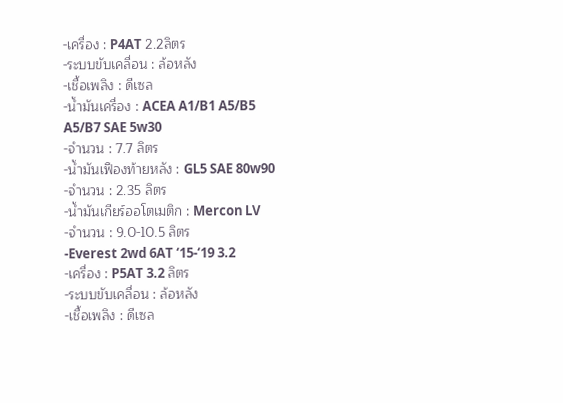-เครื่อง : P4AT 2.2ลิตร
-ระบบขับเคลื่อน : ล้อหลัง
-เชื้อเพลิง : ดีเซล
-น้ำมันเครื่อง : ACEA A1/B1 A5/B5 A5/B7 SAE 5w30
-จำนวน : 7.7 ลิตร
-น้ำมันเฟืองท้ายหลัง : GL5 SAE 80w90
-จำนวน : 2.35 ลิตร
-น้ำมันเกียร์ออโตเมติก : Mercon LV
-จำนวน : 9.0-10.5 ลิตร
-Everest 2wd 6AT ‘15-‘19 3.2
-เครื่อง : P5AT 3.2 ลิตร
-ระบบขับเคลื่อน : ล้อหลัง
-เชื้อเพลิง : ดีเซล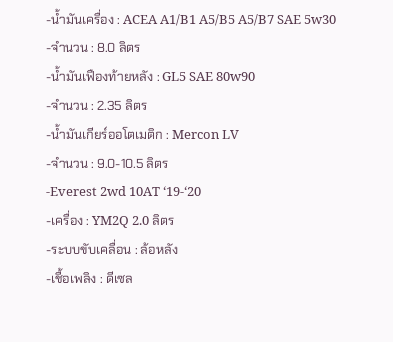-น้ำมันเครื่อง : ACEA A1/B1 A5/B5 A5/B7 SAE 5w30
-จำนวน : 8.0 ลิตร
-น้ำมันเฟืองท้ายหลัง : GL5 SAE 80w90
-จำนวน : 2.35 ลิตร
-น้ำมันเกียร์ออโตเมติก : Mercon LV
-จำนวน : 9.0-10.5 ลิตร
-Everest 2wd 10AT ‘19-‘20
-เครื่อง : YM2Q 2.0 ลิตร
-ระบบขับเคลื่อน : ล้อหลัง
-เชื้อเพลิง : ดีเซล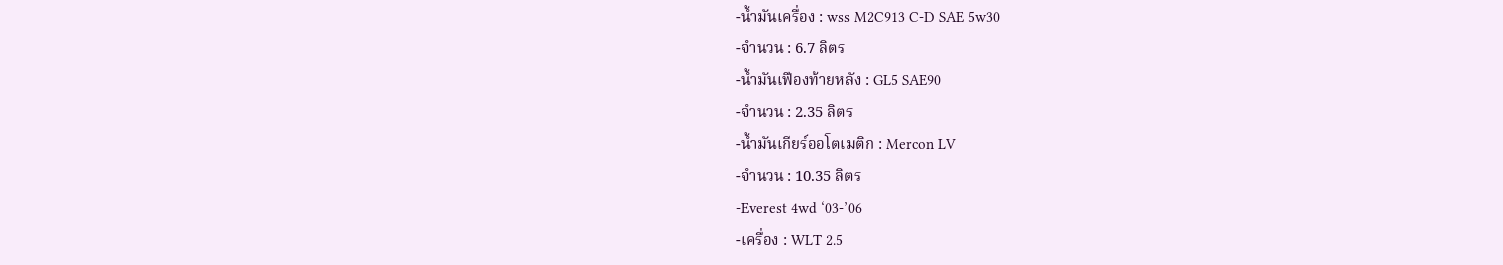-น้ำมันเครื่อง : wss M2C913 C-D SAE 5w30
-จำนวน : 6.7 ลิตร
-น้ำมันเฟืองท้ายหลัง : GL5 SAE90
-จำนวน : 2.35 ลิตร
-น้ำมันเกียร์ออโตเมติก : Mercon LV
-จำนวน : 10.35 ลิตร
-Everest 4wd ‘03-’06
-เครื่อง : WLT 2.5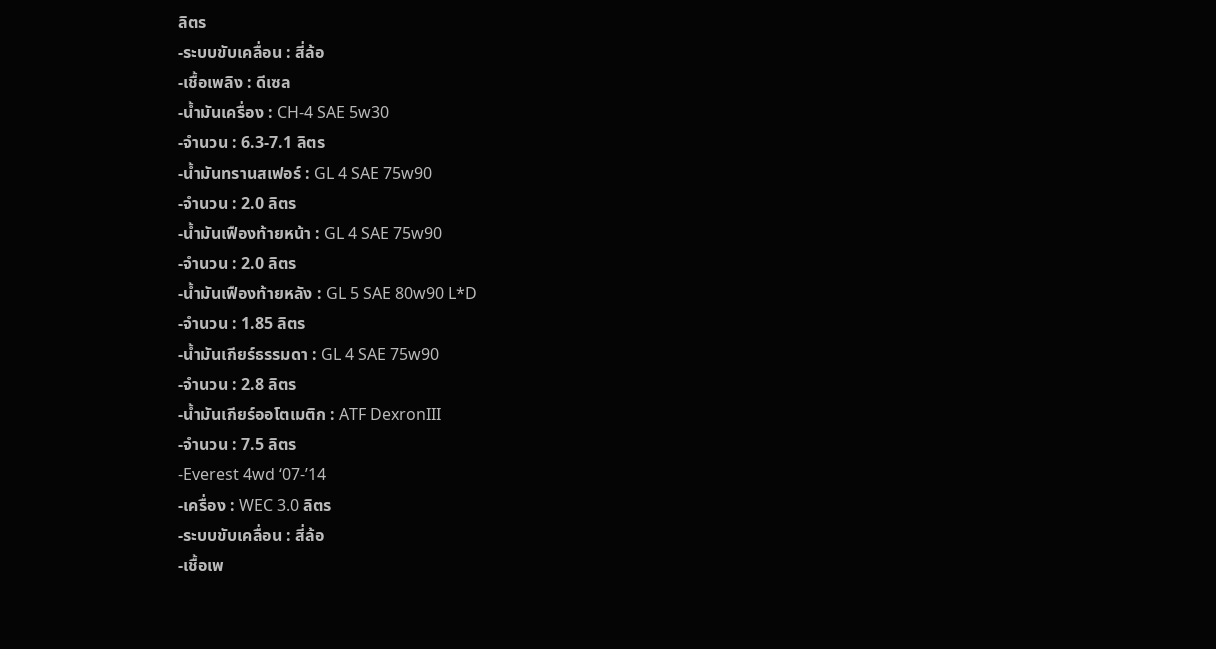ลิตร
-ระบบขับเคลื่อน : สี่ล้อ
-เชื้อเพลิง : ดีเซล
-น้ำมันเครื่อง : CH-4 SAE 5w30
-จำนวน : 6.3-7.1 ลิตร
-น้ำมันทรานสเฟอร์ : GL 4 SAE 75w90
-จำนวน : 2.0 ลิตร
-น้ำมันเฟืองท้ายหน้า : GL 4 SAE 75w90
-จำนวน : 2.0 ลิตร
-น้ำมันเฟืองท้ายหลัง : GL 5 SAE 80w90 L*D
-จำนวน : 1.85 ลิตร
-น้ำมันเกียร์ธรรมดา : GL 4 SAE 75w90
-จำนวน : 2.8 ลิตร
-น้ำมันเกียร์ออโตเมติก : ATF DexronIII
-จำนวน : 7.5 ลิตร
-Everest 4wd ‘07-’14
-เครื่อง : WEC 3.0 ลิตร
-ระบบขับเคลื่อน : สี่ล้อ
-เชื้อเพ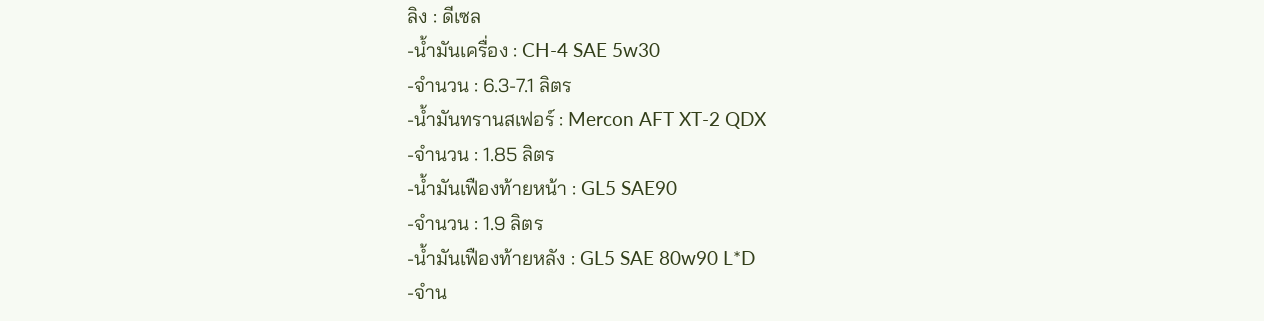ลิง : ดีเซล
-น้ำมันเครื่อง : CH-4 SAE 5w30
-จำนวน : 6.3-7.1 ลิตร
-น้ำมันทรานสเฟอร์ : Mercon AFT XT-2 QDX
-จำนวน : 1.85 ลิตร
-น้ำมันเฟืองท้ายหน้า : GL5 SAE90
-จำนวน : 1.9 ลิตร
-น้ำมันเฟืองท้ายหลัง : GL5 SAE 80w90 L*D
-จำน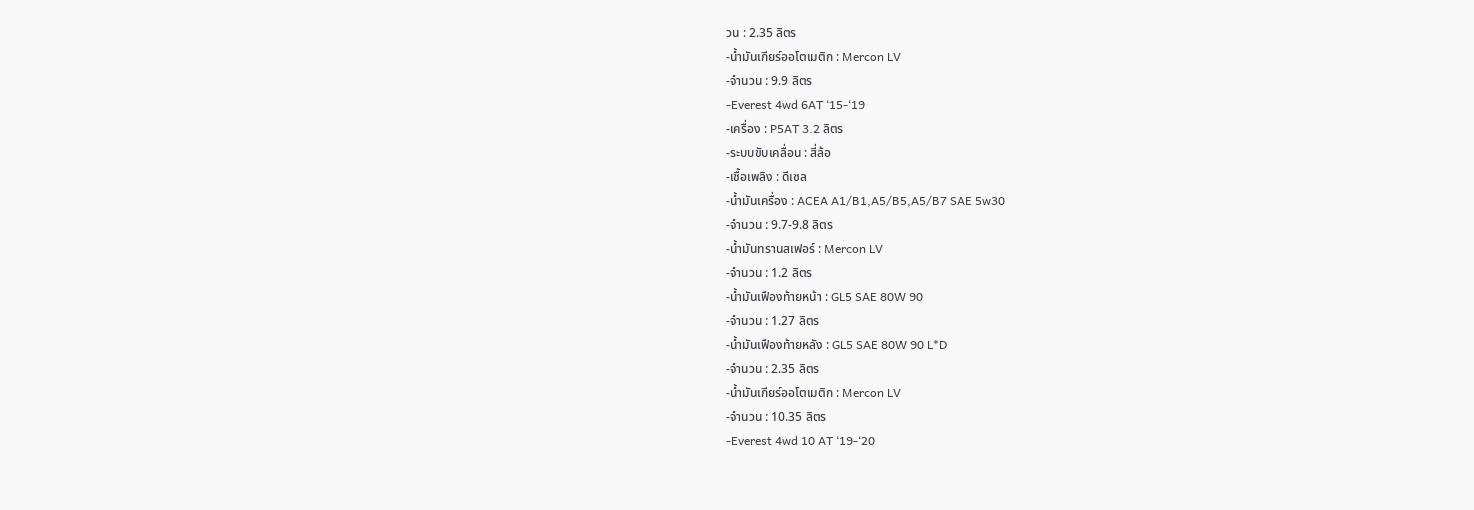วน : 2.35 ลิตร
-น้ำมันเกียร์ออโตเมติก : Mercon LV
-จำนวน : 9.9 ลิตร
-Everest 4wd 6AT ‘15-‘19
-เครื่อง : P5AT 3.2 ลิตร
-ระบบขับเคลื่อน : สี่ล้อ
-เชื้อเพลิง : ดีเซล
-น้ำมันเครื่อง : ACEA A1/B1,A5/B5,A5/B7 SAE 5w30
-จำนวน : 9.7-9.8 ลิตร
-น้ำมันทรานสเฟอร์ : Mercon LV
-จำนวน : 1.2 ลิตร
-น้ำมันเฟืองท้ายหน้า : GL5 SAE 80W 90
-จำนวน : 1.27 ลิตร
-น้ำมันเฟืองท้ายหลัง : GL5 SAE 80W 90 L*D
-จำนวน : 2.35 ลิตร
-น้ำมันเกียร์ออโตเมติก : Mercon LV
-จำนวน : 10.35 ลิตร
-Everest 4wd 10 AT ‘19-‘20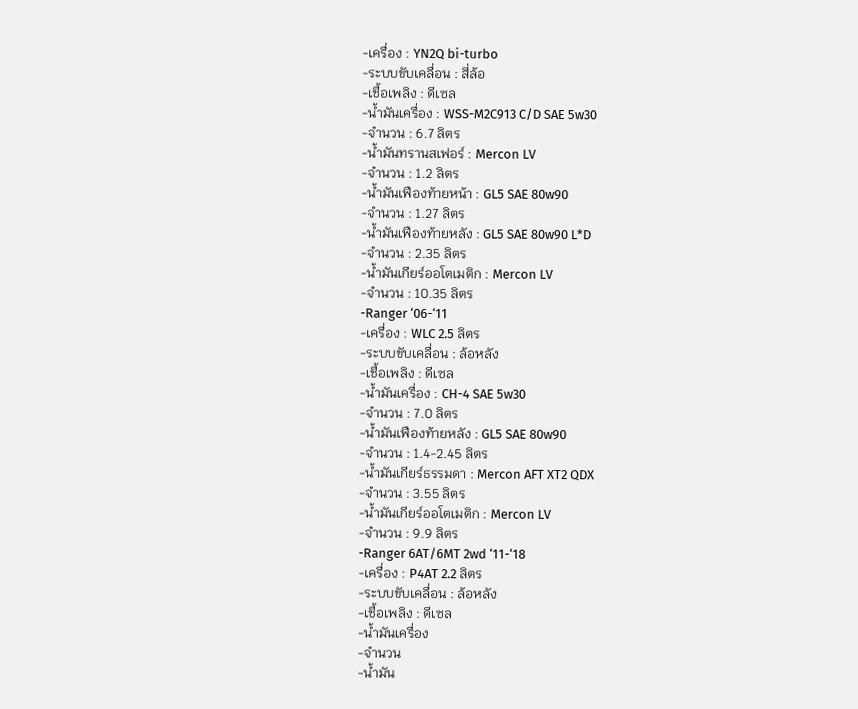-เครื่อง : YN2Q bi-turbo
-ระบบขับเคลื่อน : สี่ล้อ
-เชื้อเพลิง : ดีเซล
-น้ำมันเครื่อง : WSS-M2C913 C/D SAE 5w30
-จำนวน : 6.7 ลิตร
-น้ำมันทรานสเฟอร์ : Mercon LV
-จำนวน : 1.2 ลิตร
-น้ำมันเฟืองท้ายหน้า : GL5 SAE 80w90
-จำนวน : 1.27 ลิตร
-น้ำมันเฟืองท้ายหลัง : GL5 SAE 80w90 L*D
-จำนวน : 2.35 ลิตร
-น้ำมันเกียร์ออโตเมติก : Mercon LV
-จำนวน : 10.35 ลิตร
-Ranger ‘06-‘11
-เครื่อง : WLC 2.5 ลิตร
-ระบบขับเคลื่อน : ล้อหลัง
-เชื้อเพลิง : ดีเซล
-น้ำมันเครื่อง : CH-4 SAE 5w30
-จำนวน : 7.0 ลิตร
-น้ำมันเฟืองท้ายหลัง : GL5 SAE 80w90
-จำนวน : 1.4-2.45 ลิตร
-น้ำมันเกียร์ธรรมดา : Mercon AFT XT2 QDX
-จำนวน : 3.55 ลิตร
-น้ำมันเกียร์ออโตเมติก : Mercon LV
-จำนวน : 9.9 ลิตร
-Ranger 6AT/6MT 2wd ‘11-‘18
-เครื่อง : P4AT 2.2 ลิตร
-ระบบขับเคลื่อน : ล้อหลัง
-เชื้อเพลิง : ดีเซล
-น้ำมันเครื่อง
-จำนวน
-น้ำมัน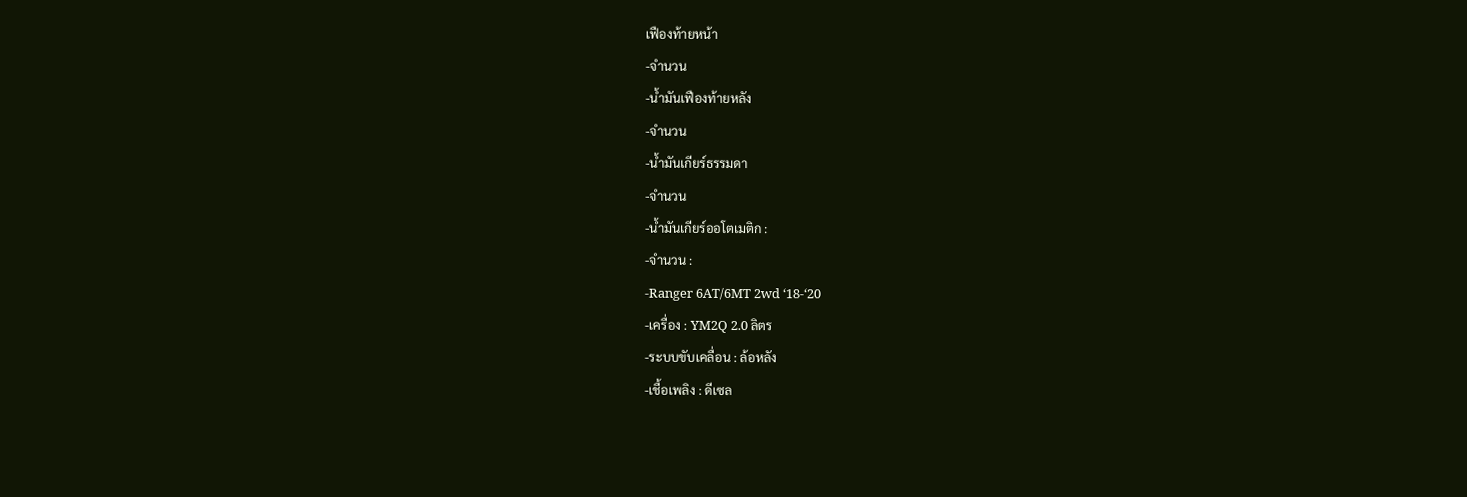เฟืองท้ายหน้า
-จำนวน
-น้ำมันเฟืองท้ายหลัง
-จำนวน
-น้ำมันเกียร์ธรรมดา
-จำนวน
-น้ำมันเกียร์ออโตเมติก :
-จำนวน :
-Ranger 6AT/6MT 2wd ‘18-‘20
-เครื่อง : YM2Q 2.0 ลิตร
-ระบบขับเคลื่อน : ล้อหลัง
-เชื้อเพลิง : ดีเซล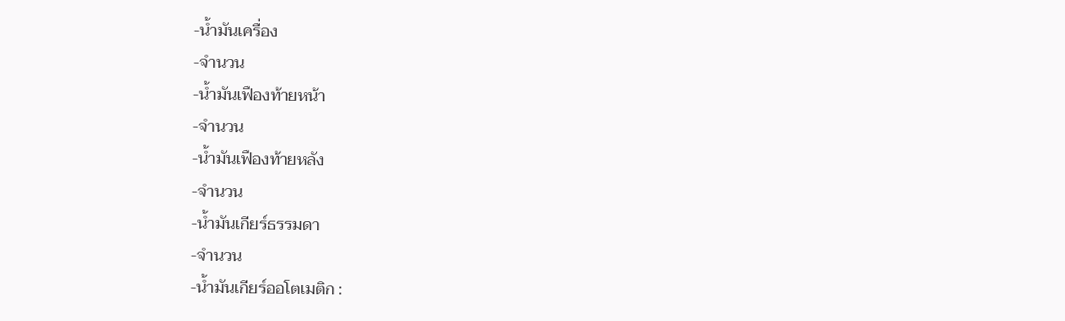-น้ำมันเครื่อง
-จำนวน
-น้ำมันเฟืองท้ายหน้า
-จำนวน
-น้ำมันเฟืองท้ายหลัง
-จำนวน
-น้ำมันเกียร์ธรรมดา
-จำนวน
-น้ำมันเกียร์ออโตเมติก :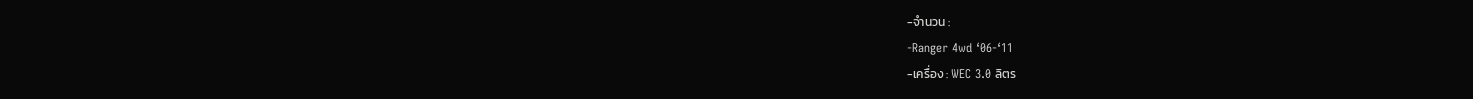-จำนวน :
-Ranger 4wd ‘06-‘11
-เครื่อง : WEC 3.0 ลิตร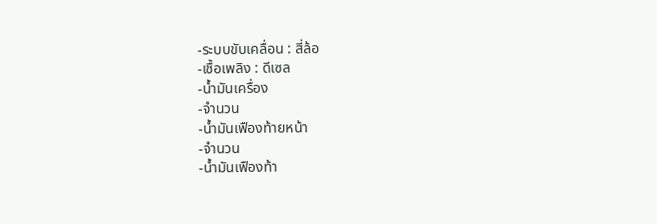-ระบบขับเคลื่อน : สี่ล้อ
-เชื้อเพลิง : ดีเซล
-น้ำมันเครื่อง
-จำนวน
-น้ำมันเฟืองท้ายหน้า
-จำนวน
-น้ำมันเฟืองท้า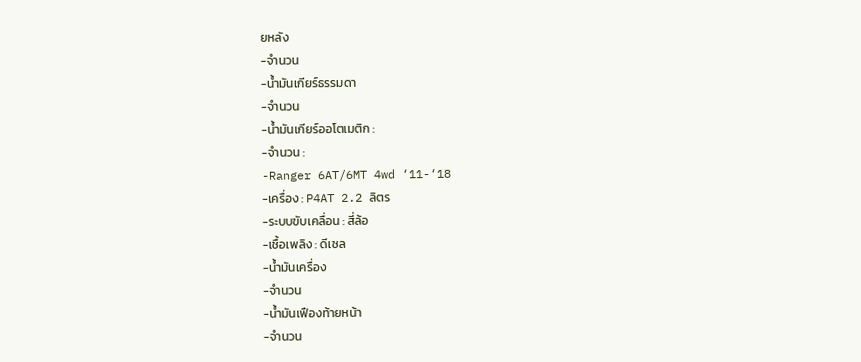ยหลัง
-จำนวน
-น้ำมันเกียร์ธรรมดา
-จำนวน
-น้ำมันเกียร์ออโตเมติก :
-จำนวน :
-Ranger 6AT/6MT 4wd ‘11-‘18
-เครื่อง : P4AT 2.2 ลิตร
-ระบบขับเคลื่อน : สี่ล้อ
-เชื้อเพลิง : ดีเซล
-น้ำมันเครื่อง
-จำนวน
-น้ำมันเฟืองท้ายหน้า
-จำนวน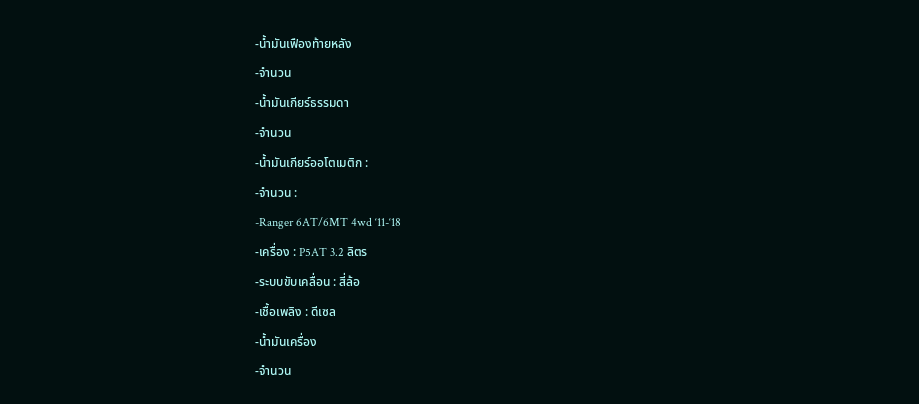-น้ำมันเฟืองท้ายหลัง
-จำนวน
-น้ำมันเกียร์ธรรมดา
-จำนวน
-น้ำมันเกียร์ออโตเมติก :
-จำนวน :
-Ranger 6AT/6MT 4wd ‘11-‘18
-เครื่อง : P5AT 3.2 ลิตร
-ระบบขับเคลื่อน : สี่ล้อ
-เชื้อเพลิง : ดีเซล
-น้ำมันเครื่อง
-จำนวน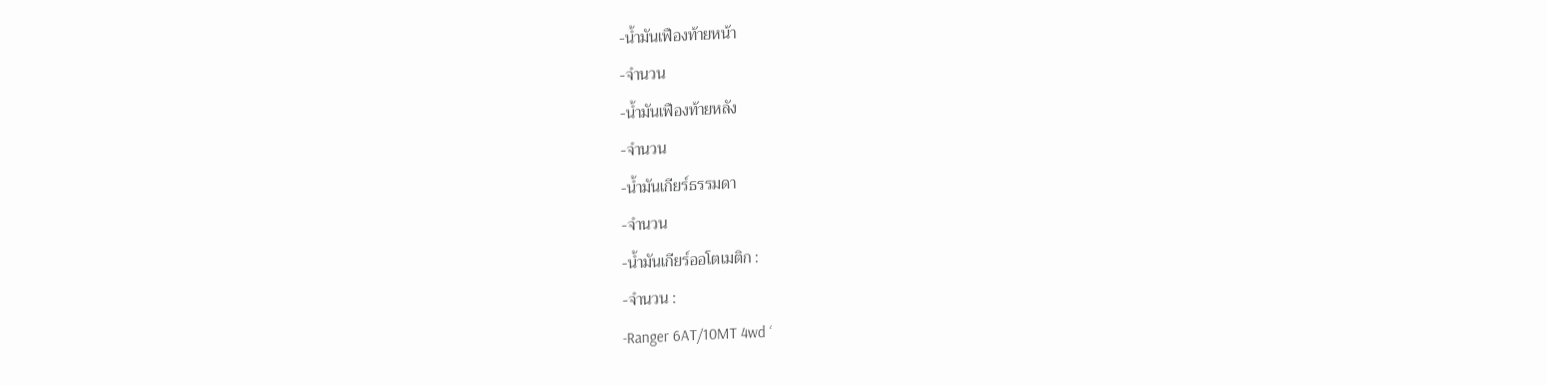-น้ำมันเฟืองท้ายหน้า
-จำนวน
-น้ำมันเฟืองท้ายหลัง
-จำนวน
-น้ำมันเกียร์ธรรมดา
-จำนวน
-น้ำมันเกียร์ออโตเมติก :
-จำนวน :
-Ranger 6AT/10MT 4wd ‘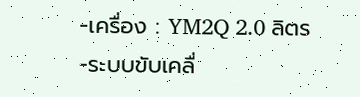-เครื่อง : YM2Q 2.0 ลิตร
-ระบบขับเคลื่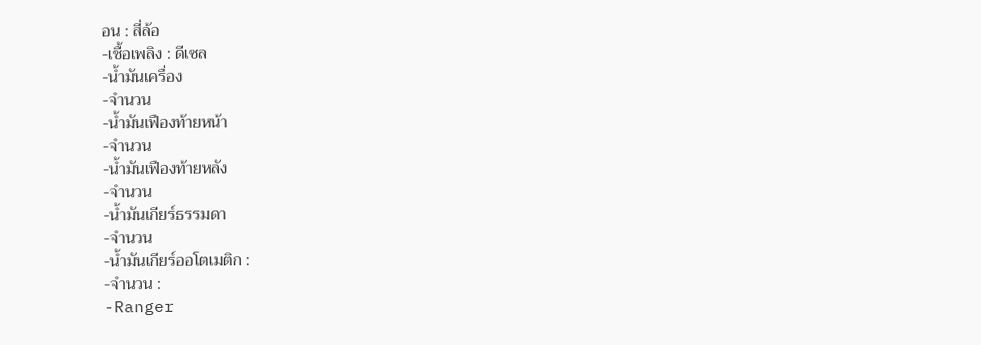อน : สี่ล้อ
-เชื้อเพลิง : ดีเซล
-น้ำมันเครื่อง
-จำนวน
-น้ำมันเฟืองท้ายหน้า
-จำนวน
-น้ำมันเฟืองท้ายหลัง
-จำนวน
-น้ำมันเกียร์ธรรมดา
-จำนวน
-น้ำมันเกียร์ออโตเมติก :
-จำนวน :
-Ranger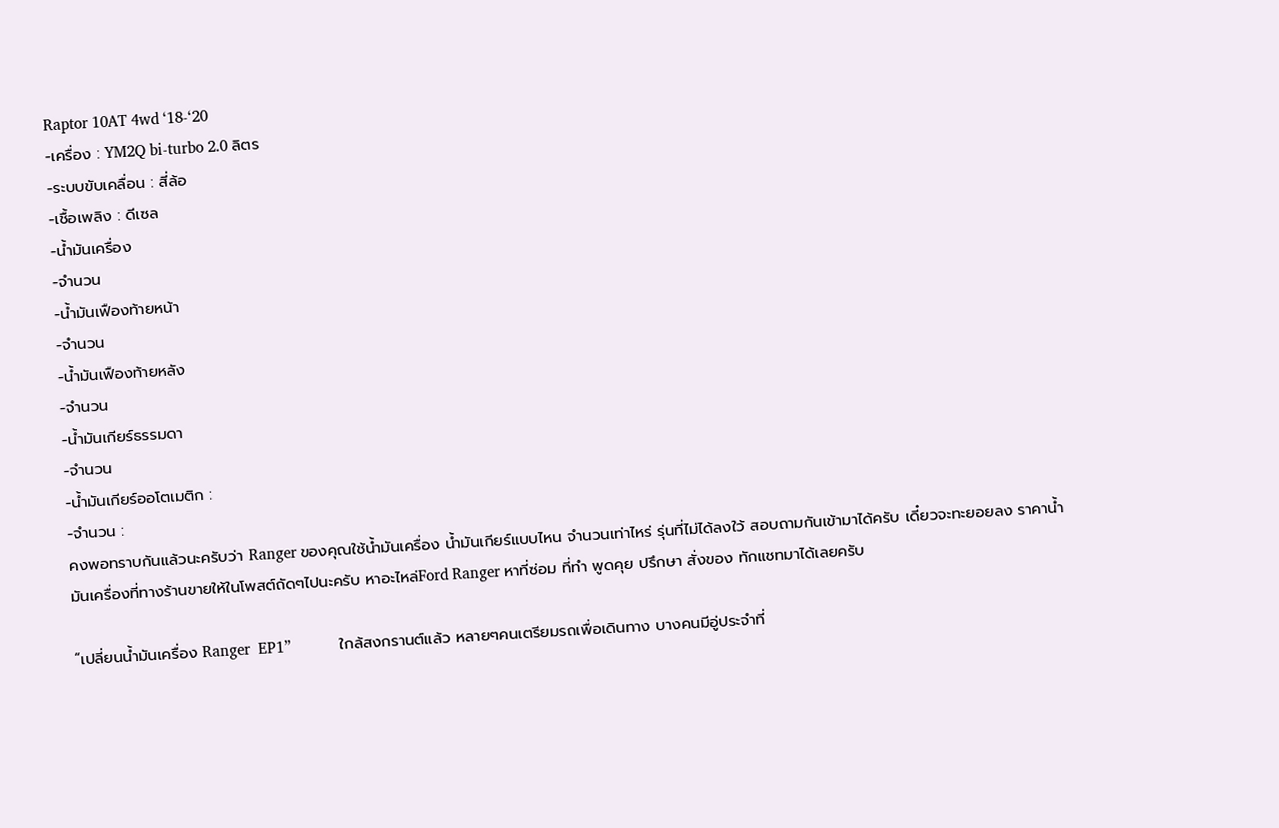Raptor 10AT 4wd ‘18-‘20
-เครื่อง : YM2Q bi-turbo 2.0 ลิตร
-ระบบขับเคลื่อน : สี่ล้อ
-เชื้อเพลิง : ดีเซล
-น้ำมันเครื่อง
-จำนวน
-น้ำมันเฟืองท้ายหน้า
-จำนวน
-น้ำมันเฟืองท้ายหลัง
-จำนวน
-น้ำมันเกียร์ธรรมดา
-จำนวน
-น้ำมันเกียร์ออโตเมติก :
-จำนวน :
คงพอทราบกันแล้วนะครับว่า Ranger ของคุณใช้น้ำมันเครื่อง น้ำมันเกียร์แบบไหน จำนวนเท่าไหร่ รุ่นที่ไม่ได้ลงใว้ สอบถามกันเข้ามาได้ครับ เดี๋ยวจะทะยอยลง ราคาน้ำมันเครื่องที่ทางร้านขายให้ในโพสต์ถัดๆไปนะครับ หาอะไหล่Ford Ranger หาที่ซ่อม ที่ทำ พูดคุย ปรึกษา สั่งของ ทักแชทมาได้เลยครับ

“เปลี่ยนน้ำมันเครื่อง Ranger  EP1”            ใกล้สงกรานต์แล้ว หลายๆคนเตรียมรถเพื่อเดินทาง บางคนมีอู่ประจำที่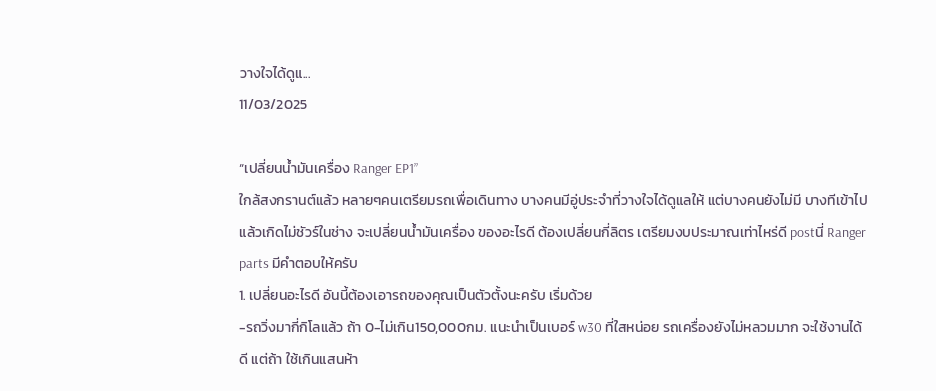วางใจได้ดูแ...
11/03/2025

“เปลี่ยนน้ำมันเครื่อง Ranger EP1”
ใกล้สงกรานต์แล้ว หลายๆคนเตรียมรถเพื่อเดินทาง บางคนมีอู่ประจำที่วางใจได้ดูแลให้ แต่บางคนยังไม่มี บางทีเข้าไปแล้วเกิดไม่ชัวร์ในช่าง จะเปลี่ยนน้ำมันเครื่อง ของอะไรดี ต้องเปลี่ยนกี่ลิตร เตรียมงบประมาณเท่าไหร่ดี postนี่ Ranger parts มีคำตอบให้ครับ
1. เปลี่ยนอะไรดี อันนี้ต้องเอารถของคุณเป็นตัวตั้งนะครับ เริ่มด้วย
-รถวิ่งมากี่กิโลแล้ว ถ้า 0-ไม่เกิน150,000กม. แนะนำเป็นเบอร์ w30 ที่ใสหน่อย รถเครื่องยังไม่หลวมมาก จะใช้งานได้ดี แต่ถ้า ใช้เกินแสนห้า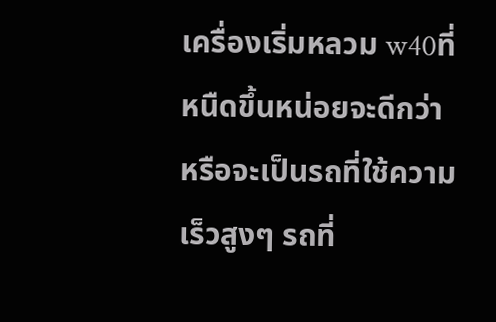เครื่องเริ่มหลวม w40ที่หนืดขึ้นหน่อยจะดีกว่า หรือจะเป็นรถที่ใช้ความเร็วสูงๆ รถที่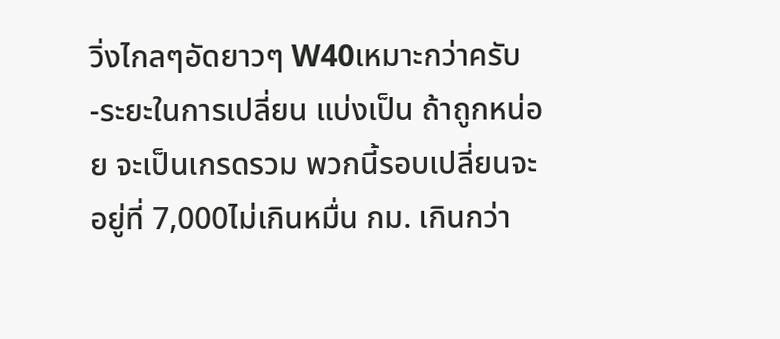วิ่งไกลๆอัดยาวๆ W40เหมาะกว่าครับ
-ระยะในการเปลี่ยน แบ่งเป็น ถ้าถูกหน่อย จะเป็นเกรดรวม พวกนี้รอบเปลี่ยนจะอยู่ที่ 7,000ไม่เกินหมื่น กม. เกินกว่า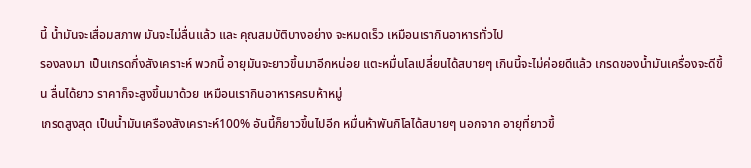นี้ น้ำมันจะเสื่อมสภาพ มันจะไม่ลื่นแล้ว และ คุณสมบัติบางอย่าง จะหมดเร็ว เหมือนเรากินอาหารทั่วไป
รองลงมา เป็นเกรดกึ่งสังเคราะห์ พวกนี้ อายุมันจะยาวขึ้นมาอีกหน่อย แตะหมื่นโลเปลี่ยนได้สบายๆ เกินนี้จะไม่ค่อยดีแล้ว เกรดของน้ำมันเครื่องจะดีขึ้น ลื่นได้ยาว ราคาก็จะสูงขึ้นมาด้วย เหมือนเรากินอาหารครบห้าหมู่
เกรดสูงสุด เป็นน้ำมันเครืองสังเคราะห์100% อันนี้ก็ยาวขึ้นไปอีก หมื่นห้าพันกิโลได้สบายๆ นอกจาก อายุที่ยาวขึ้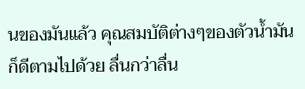นของมันแล้ว คุณสมบัติต่างๆของตัวน้ำมันก็ดีตามไปด้วย ลื่นกว่าลื่น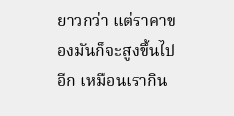ยาวกว่า แต่ราคาของมันก็จะสูงขึ้นไปอีก เหมือนเรากิน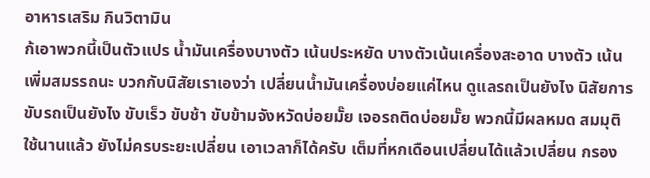อาหารเสริม กินวิตามิน
ก้เอาพวกนี้เป็นตัวแปร น้ำมันเครื่องบางตัว เน้นประหยัด บางตัวเน้นเครื่องสะอาด บางตัว เน้นเพิ่มสมรรถนะ บวกกับนิสัยเราเองว่า เปลี่ยนน้ำมันเครื่องบ่อยแค่ไหน ดูแลรถเป็นยังไง นิสัยการขับรถเป็นยังไง ขับเร็ว ขับช้า ขับข้ามจังหวัดบ่อยมั๊ย เจอรถติดบ่อยมั๊ย พวกนี้มีผลหมด สมมุติ ใช้นานแล้ว ยังไม่ครบระยะเปลี่ยน เอาเวลาก็ได้ครับ เต็มที่หกเดือนเปลี่ยนได้แล้วเปลี่ยน กรอง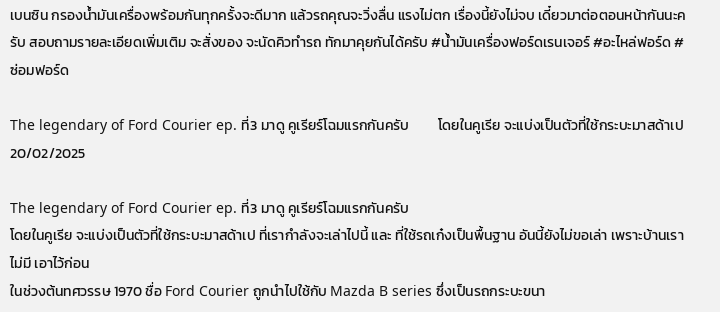เบนซิน กรองน้ำมันเครื่องพร้อมกันทุกครั้งจะดีมาก แล้วรถคุณจะวิ่งลื่น แรงไม่ตก เรื่องนี้ยังไม่จบ เดี๋ยวมาต่อตอนหน้ากันนะครับ สอบถามรายละเอียดเพิ่มเติม จะสั่งของ จะนัดคิวทำรถ ทักมาคุยกันได้ครับ #น้ำมันเครื่องฟอร์ดเรนเจอร์ #อะไหล่ฟอร์ด #ซ่อมฟอร์ด

The legendary of Ford Courier ep. ที่3 มาดู คูเรียร์โฉมแรกกันครับ         โดยในคูเรีย จะแบ่งเป็นตัวที่ใช้กระบะมาสด้าเป
20/02/2025

The legendary of Ford Courier ep. ที่3 มาดู คูเรียร์โฉมแรกกันครับ
โดยในคูเรีย จะแบ่งเป็นตัวที่ใช้กระบะมาสด้าเป ที่เรากำลังจะเล่าไปนี้ และ ที่ใช้รถเก๋งเป็นพื้นฐาน อันนี้ยังไม่ขอเล่า เพราะบ้านเราไม่มี เอาไว้ก่อน
ในช่วงต้นทศวรรษ 1970 ชื่อ Ford Courier ถูกนำไปใช้กับ Mazda B series ซึ่งเป็นรถกระบะขนา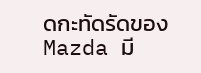ดกะทัดรัดของ Mazda มี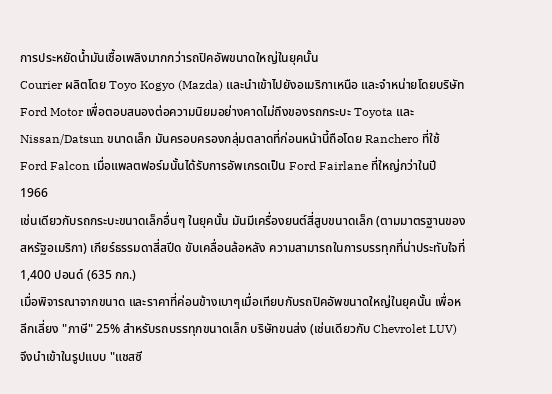การประหยัดน้ำมันเชื้อเพลิงมากกว่ารถปิคอัพขนาดใหญ่ในยุคนั้น
Courier ผลิตโดย Toyo Kogyo (Mazda) และนำเข้าไปยังอเมริกาเหนือ และจำหน่ายโดยบริษัท Ford Motor เพื่อตอบสนองต่อความนิยมอย่างคาดไม่ถึงของรถกระบะ Toyota และ Nissan/Datsun ขนาดเล็ก มันครอบครองกลุ่มตลาดที่ก่อนหน้านี้ถือโดย Ranchero ที่ใช้ Ford Falcon เมื่อแพลตฟอร์มนั้นได้รับการอัพเกรดเป็น Ford Fairlane ที่ใหญ่กว่าในปี 1966
เช่นเดียวกับรถกระบะขนาดเล็กอื่นๆ ในยุคนั้น มันมีเครื่องยนต์สี่สูบขนาดเล็ก (ตามมาตรฐานของสหรัฐอเมริกา) เกียร์ธรรมดาสี่สปีด ขับเคลื่อนล้อหลัง ความสามารถในการบรรทุกที่น่าประทับใจที่ 1,400 ปอนด์ (635 กก.)
เมื่อพิจารณาจากขนาด และราคาที่ค่อนข้างเบาๆเมื่อเทียบกับรถปิคอัพขนาดใหญ่ในยุคนั้น เพื่อหลีกเลี่ยง "ภาษี" 25% สำหรับรถบรรทุกขนาดเล็ก บริษัทขนส่ง (เช่นเดียวกับ Chevrolet LUV) จึงนำเข้าในรูปแบบ "แชสซี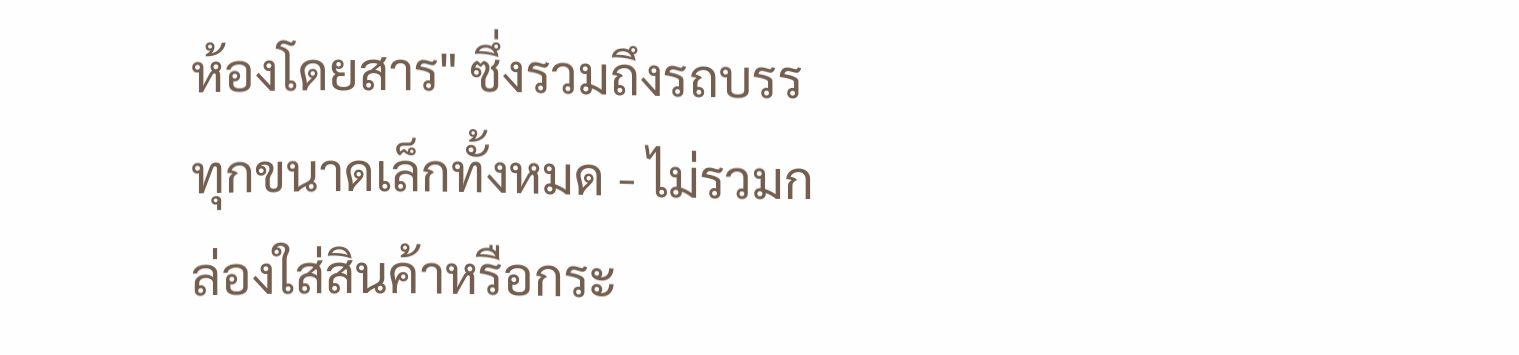ห้องโดยสาร" ซึ่งรวมถึงรถบรรทุกขนาดเล็กทั้งหมด - ไม่รวมกล่องใส่สินค้าหรือกระ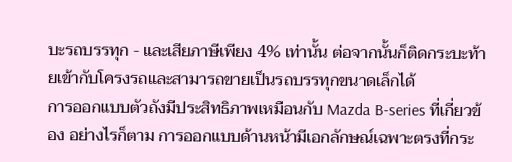บะรถบรรทุก - และเสียภาษีเพียง 4% เท่านั้น ต่อจากนั้นก็ติดกระบะท้ายเข้ากับโครงรถและสามารถขายเป็นรถบรรทุกขนาดเล็กได้
การออกแบบตัวถังมีประสิทธิภาพเหมือนกับ Mazda B-series ที่เกี่ยวข้อง อย่างไรก็ตาม การออกแบบด้านหน้ามีเอกลักษณ์เฉพาะตรงที่กระ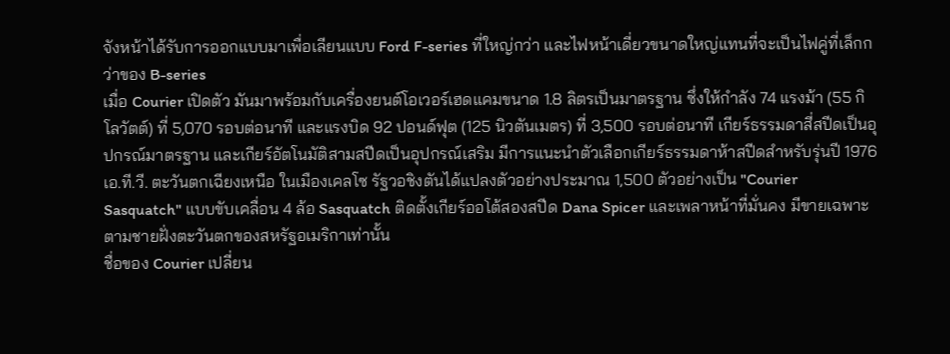จังหน้าได้รับการออกแบบมาเพื่อเลียนแบบ Ford F-series ที่ใหญ่กว่า และไฟหน้าเดี่ยวขนาดใหญ่แทนที่จะเป็นไฟคู่ที่เล็กกว่าของ B-series
เมื่อ Courier เปิดตัว มันมาพร้อมกับเครื่องยนต์โอเวอร์เฮดแคมขนาด 1.8 ลิตรเป็นมาตรฐาน ซึ่งให้กำลัง 74 แรงม้า (55 กิโลวัตต์) ที่ 5,070 รอบต่อนาที และแรงบิด 92 ปอนด์ฟุต (125 นิวตันเมตร) ที่ 3,500 รอบต่อนาที เกียร์ธรรมดาสี่สปีดเป็นอุปกรณ์มาตรฐาน และเกียร์อัตโนมัติสามสปีดเป็นอุปกรณ์เสริม มีการแนะนำตัวเลือกเกียร์ธรรมดาห้าสปีดสำหรับรุ่นปี 1976 เอ.ที.วี. ตะวันตกเฉียงเหนือ ในเมืองเคลโซ รัฐวอชิงตันได้แปลงตัวอย่างประมาณ 1,500 ตัวอย่างเป็น "Courier Sasquatch" แบบขับเคลื่อน 4 ล้อ Sasquatch ติดตั้งเกียร์ออโต้สองสปีด Dana Spicer และเพลาหน้าที่มั่นคง มีขายเฉพาะตามชายฝั่งตะวันตกของสหรัฐอเมริกาเท่านั้น
ชื่อของ Courier เปลี่ยน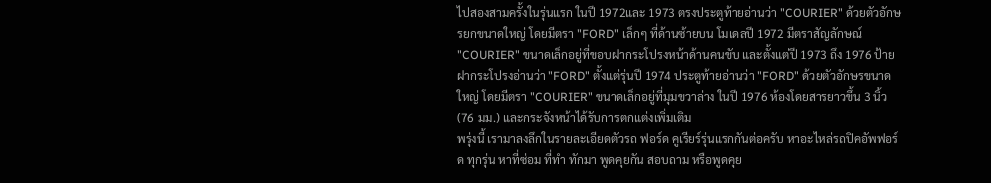ไปสองสามครั้งในรุ่นแรก ในปี 1972และ 1973 ตรงประตูท้ายอ่านว่า "COURIER" ด้วยตัวอักษรยกขนาดใหญ่ โดยมีตรา "FORD" เล็กๆ ที่ด้านซ้ายบน โมเดลปี 1972 มีตราสัญลักษณ์ "COURIER" ขนาดเล็กอยู่ที่ขอบฝากระโปรงหน้าด้านคนขับ และตั้งแต่ปี 1973 ถึง 1976 ป้ายฝากระโปรงอ่านว่า "FORD" ตั้งแต่รุ่นปี 1974 ประตูท้ายอ่านว่า "FORD" ด้วยตัวอักษรขนาดใหญ่ โดยมีตรา "COURIER" ขนาดเล็กอยู่ที่มุมขวาล่าง ในปี 1976 ห้องโดยสารยาวขึ้น 3 นิ้ว (76 มม.) และกระจังหน้าได้รับการตกแต่งเพิ่มเติม
พรุ่งนี้ เรามาลงลึกในรายละเอียดตัวรถ ฟอร์ด คูเรียร์รุ่นแรกกันต่อครับ หาอะไหล่รถปิคอัพฟอร์ด ทุกรุ่น หาที่ซ่อม ที่ทำ ทักมา พูดคุยกัน สอบถาม หรือพูดคุย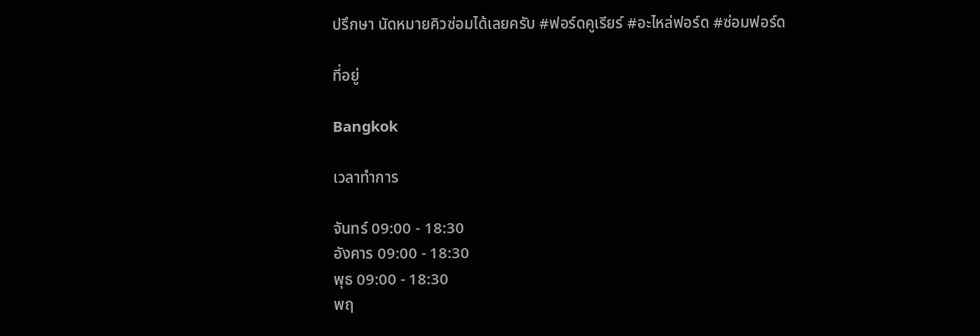ปรึกษา นัดหมายคิวซ่อมได้เลยครับ #ฟอร์ดคูเรียร์ #อะไหล่ฟอร์ด #ซ่อมฟอร์ด

ที่อยู่

Bangkok

เวลาทำการ

จันทร์ 09:00 - 18:30
อังคาร 09:00 - 18:30
พุธ 09:00 - 18:30
พฤ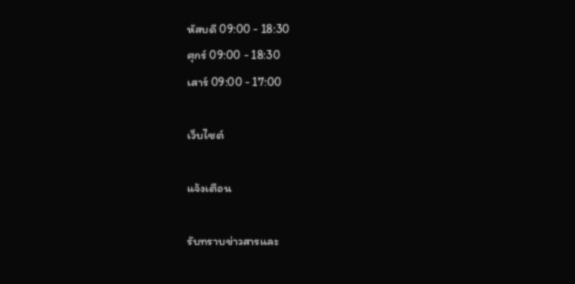หัสบดี 09:00 - 18:30
ศุกร์ 09:00 - 18:30
เสาร์ 09:00 - 17:00

เว็บไซต์

แจ้งเตือน

รับทราบข่าวสารและ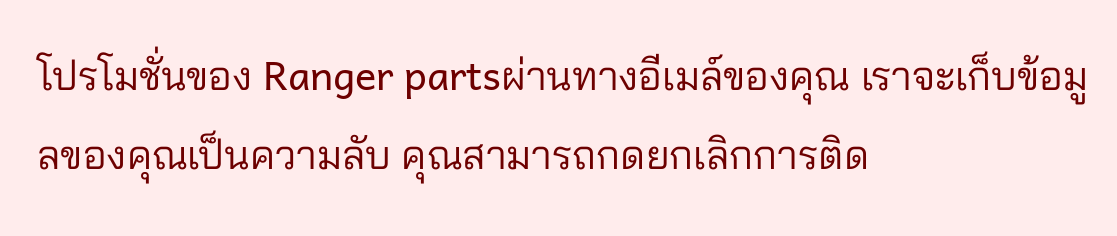โปรโมชั่นของ Ranger partsผ่านทางอีเมล์ของคุณ เราจะเก็บข้อมูลของคุณเป็นความลับ คุณสามารถกดยกเลิกการติด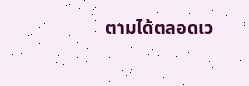ตามได้ตลอดเว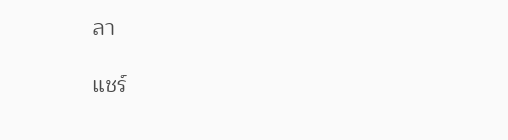ลา

แชร์